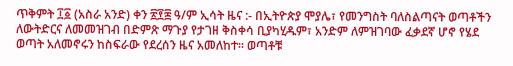ጥቅምት ፲፩ (አስራ አንድ) ቀን ፳፻፰ ዓ/ም ኢሳት ዜና :- በኢትዮጵያ ሞያሌ፣ የመንግስት ባለስልጣናት ወጣቶችን ለውትድርና ለመመዝገብ በድምጽ ማጉያ የታገዘ ቅስቀሳ ቢያካሂዱም፣ አንድም ለምዝገባው ፈቃደኛ ሆኖ የሄደ ወጣት አለመኖሩን ከስፍራው የደረሰን ዜና አመለከተ። ወጣቶቹ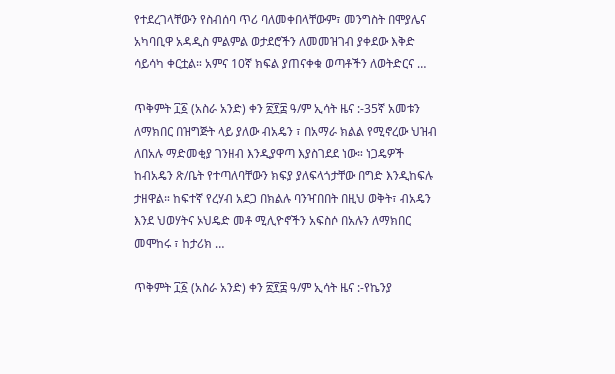የተደረገላቸውን የስብሰባ ጥሪ ባለመቀበላቸውም፣ መንግስት በሞያሌና አካባቢዋ አዳዲስ ምልምል ወታደሮችን ለመመዝገብ ያቀደው እቅድ ሳይሳካ ቀርቷል። አምና 10ኛ ክፍል ያጠናቀቁ ወጣቶችን ለወትድርና …

ጥቅምት ፲፩ (አስራ አንድ) ቀን ፳፻፰ ዓ/ም ኢሳት ዜና :-35ኛ አመቱን ለማክበር በዝግጅት ላይ ያለው ብአዴን ፣ በአማራ ክልል የሚኖረው ህዝብ ለበአሉ ማድመቂያ ገንዘብ እንዲያዋጣ እያስገደደ ነው። ነጋዴዎች ከብአዴን ጽ/ቤት የተጣለባቸውን ክፍያ ያለፍላጎታቸው በግድ እንዲከፍሉ ታዘዋል። ከፍተኛ የረሃብ አደጋ በክልሉ ባንዣበበት በዚህ ወቅት፣ ብአዴን እንደ ህወሃትና ኦህዴድ መቶ ሚሊዮኖችን አፍስሶ በአሉን ለማክበር መሞከሩ ፣ ከታሪክ …

ጥቅምት ፲፩ (አስራ አንድ) ቀን ፳፻፰ ዓ/ም ኢሳት ዜና :-የኬንያ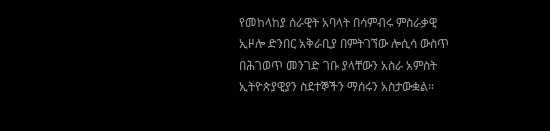የመከላከያ ሰራዊት አባላት በሳምብሩ ምስራቃዊ ኢዞሎ ድንበር አቅራቢያ በምትገኘው ሎሲሳ ውስጥ በሕገወጥ መንገድ ገቡ ያላቸውን አስራ አምስት ኢትዮጵያዊያን ስደተኞችን ማሰሩን አስታውቋል።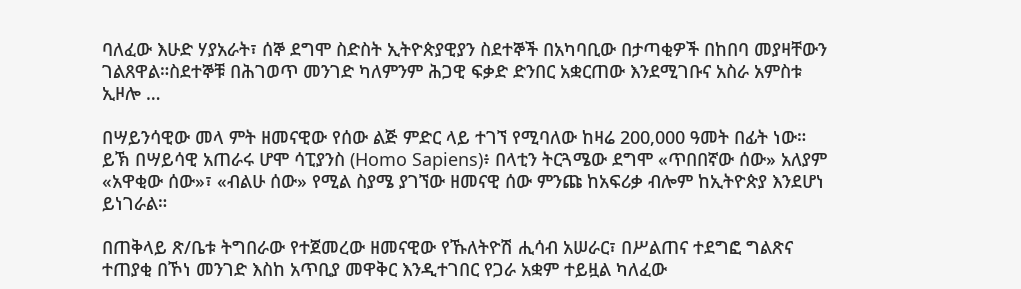ባለፈው እሁድ ሃያአራት፣ ሰኞ ደግሞ ስድስት ኢትዮጵያዊያን ስደተኞች በአካባቢው በታጣቂዎች በከበባ መያዛቸውን ገልጸዋል።ስደተኞቹ በሕገወጥ መንገድ ካለምንም ሕጋዊ ፍቃድ ድንበር አቋርጠው እንደሚገቡና አስራ አምስቱ ኢዞሎ …

በሣይንሳዊው መላ ምት ዘመናዊው የሰው ልጅ ምድር ላይ ተገኘ የሚባለው ከዛሬ 200,000 ዓመት በፊት ነው። ይኽ በሣይሳዊ አጠራሩ ሆሞ ሳፒያንስ (Homo Sapiens)፥ በላቲን ትርጓሜው ደግሞ «ጥበበኛው ሰው» አለያም «አዋቂው ሰው»፣ «ብልሁ ሰው» የሚል ስያሜ ያገኘው ዘመናዊ ሰው ምንጩ ከአፍሪቃ ብሎም ከኢትዮጵያ እንደሆነ ይነገራል።

በጠቅላይ ጽ/ቤቱ ትግበራው የተጀመረው ዘመናዊው የኹለትዮሽ ሒሳብ አሠራር፣ በሥልጠና ተደግፎ ግልጽና ተጠያቂ በኾነ መንገድ እስከ አጥቢያ መዋቅር እንዲተገበር የጋራ አቋም ተይዟል ካለፈው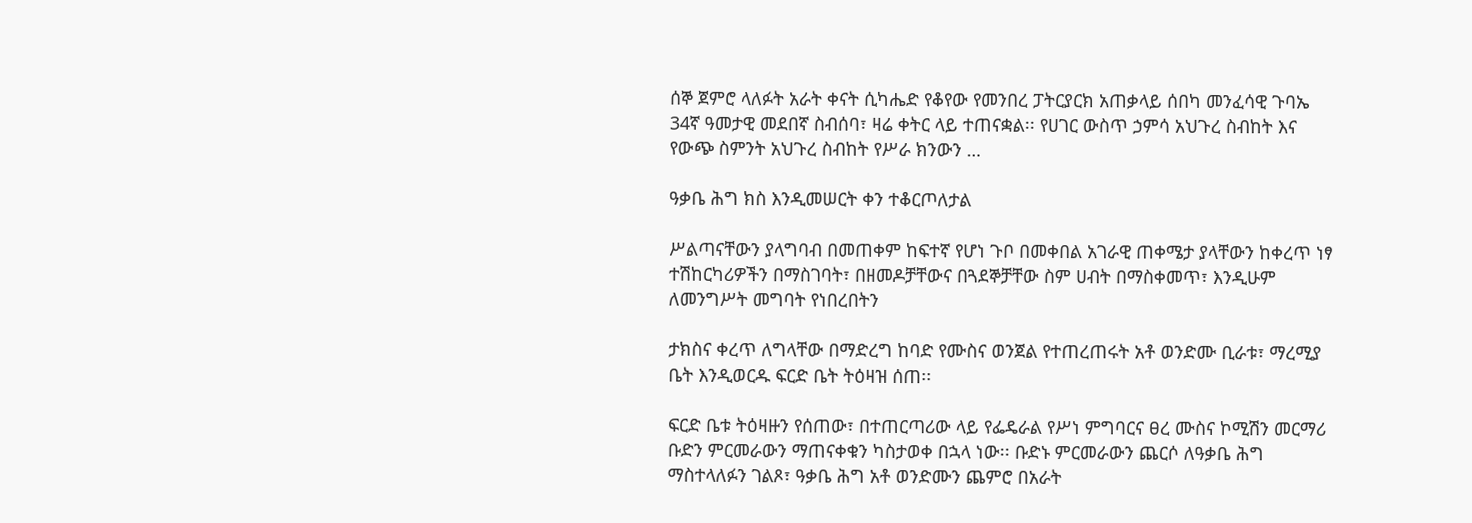ሰኞ ጀምሮ ላለፉት አራት ቀናት ሲካሔድ የቆየው የመንበረ ፓትርያርክ አጠቃላይ ሰበካ መንፈሳዊ ጉባኤ 34ኛ ዓመታዊ መደበኛ ስብሰባ፣ ዛሬ ቀትር ላይ ተጠናቋል፡፡ የሀገር ውስጥ ኃምሳ አህጉረ ስብከት እና የውጭ ስምንት አህጉረ ስብከት የሥራ ክንውን …

ዓቃቤ ሕግ ክስ እንዲመሠርት ቀን ተቆርጦለታል

ሥልጣናቸውን ያላግባብ በመጠቀም ከፍተኛ የሆነ ጉቦ በመቀበል አገራዊ ጠቀሜታ ያላቸውን ከቀረጥ ነፃ ተሽከርካሪዎችን በማስገባት፣ በዘመዶቻቸውና በጓደኞቻቸው ስም ሀብት በማስቀመጥ፣ እንዲሁም ለመንግሥት መግባት የነበረበትን

ታክስና ቀረጥ ለግላቸው በማድረግ ከባድ የሙስና ወንጀል የተጠረጠሩት አቶ ወንድሙ ቢራቱ፣ ማረሚያ ቤት እንዲወርዱ ፍርድ ቤት ትዕዛዝ ሰጠ፡፡

ፍርድ ቤቱ ትዕዛዙን የሰጠው፣ በተጠርጣሪው ላይ የፌዴራል የሥነ ምግባርና ፀረ ሙስና ኮሚሽን መርማሪ ቡድን ምርመራውን ማጠናቀቁን ካስታወቀ በኋላ ነው፡፡ ቡድኑ ምርመራውን ጨርሶ ለዓቃቤ ሕግ ማስተላለፉን ገልጾ፣ ዓቃቤ ሕግ አቶ ወንድሙን ጨምሮ በአራት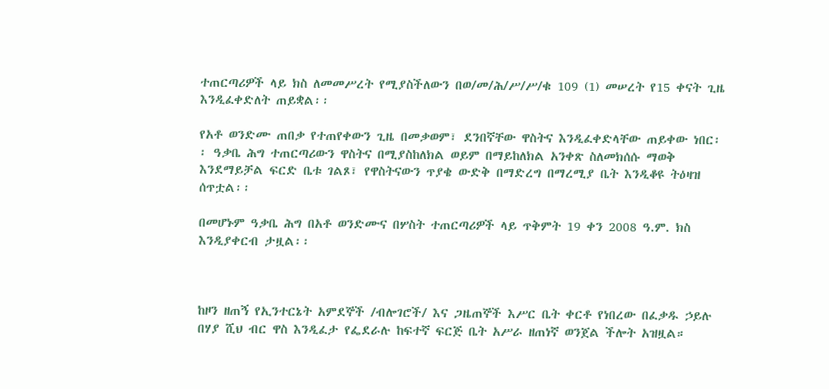ተጠርጣሪዎች ላይ ክስ ለመመሥረት የሚያስችለውን በወ/መ/ሕ/ሥ/ሥ/ቁ 109 (1) መሠረት የ15 ቀናት ጊዜ እንዲፈቀድለት ጠይቋል፡፡

የአቶ ወንድሙ ጠበቃ የተጠየቀውን ጊዜ በመቃወም፣ ደንበኛቸው ዋስትና እንዲፈቀድላቸው ጠይቀው ነበር፡፡ ዓቃቤ ሕግ ተጠርጣሪውን ዋስትና በሚያስከለክል ወይም በማይከለክል አንቀጽ ስለመክሰሱ ማወቅ እንደማይቻል ፍርድ ቤቱ ገልጾ፣ የዋስትናውን ጥያቄ ውድቅ በማድረግ በማረሚያ ቤት እንዲቆዩ ትዕዛዝ ሰጥቷል፡፡

በመሆኑም ዓቃቤ ሕግ በአቶ ወንድሙና በሦስት ተጠርጣሪዎች ላይ ጥቅምት 19 ቀን 2008 ዓ.ም. ክስ እንዲያቀርብ ታዟል፡፡



ከዞን ዘጠኝ የኢንተርኔት አምደኞች /ብሎገሮች/ እና ጋዜጠኞች እሥር ቤት ቀርቶ የነበረው በፈቃዱ ኃይሉ በሃያ ሺህ ብር ዋስ እንዲፈታ የፌደራሉ ከፍተኛ ፍርጅ ቤት አሥራ ዘጠነኛ ወንጀል ችሎት አዝዟል።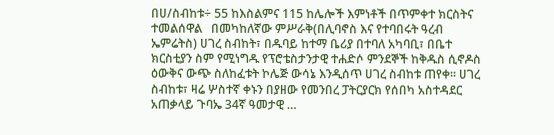በሀ/ስብከቱ÷ 55 ከእስልምና 115 ከሌሎች እምነቶች በጥምቀተ ክርስትና ተመልሰዋል   በመካከለኛው ምሥራቅ(በሊባኖስ እና የተባበሩት ዓረብ ኤምሬትስ) ሀገረ ስብከት፣ በዱባይ ከተማ ቤሪያ በተባለ አካባቢ፣ በቤተ ክርስቲያን ስም የሚነግዱ የፕሮቴስታንታዊ ተሐድሶ ምንደኞች ከቅዱስ ሲኖዶስ ዕውቅና ውጭ ስለከፈቱት ኮሌጅ ውሳኔ እንዲሰጥ ሀገረ ስብከቱ ጠየቀ፡፡ ሀገረ ስብከቱ፣ ዛሬ ሦስተኛ ቀኑን በያዘው የመንበረ ፓትርያርክ የሰበካ አስተዳደር አጠቃላይ ጉባኤ 34ኛ ዓመታዊ …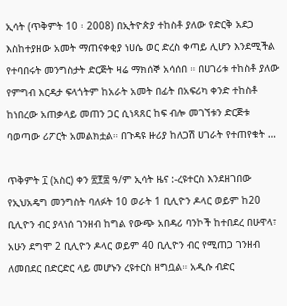ኢሳት (ጥቅምት 10 ፡ 2008) በኢትዮጵያ ተከስቶ ያለው የድርቅ አደጋ እስከተያዘው አመት ማጠናቀቂያ ነሀሴ ወር ድረስ ቀጣይ ሊሆን እንደሚችል የተባበሩት መንግስታት ድርጅት ዛሬ ማክሰኞ አሳሰበ ። በሀገሪቱ ተከስቶ ያለው የምግብ እርዳታ ፍላጎትም ከአራት አመት በፊት በአፍሪካ ቀንድ ተከስቶ ከነበረው አጠቃላይ መጠን ጋር ሲነጻጸር ከፍ ብሎ መገኘቱን ድርጅቱ ባወጣው ሪፖርት አመልክቷል። በጉዳዩ ዙሪያ ከለጋሽ ሀገራት የተጠየቁት …

ጥቅምት ፲ (አስር) ቀን ፳፻፰ ዓ/ም ኢሳት ዜና :-ረዩተርስ እንደዘገበው የኢህአዴግ መንግስት ባለፉት 10 ወራት 1 ቢሊዮን ዶላር ወይም ከ20 ቢሊዮን ብር ያላነሰ ገንዘብ ከግል የውጭ አበዳሪ ባንኮች ከተበደረ በሁዋላ፣ አሁን ደግሞ 2 ቢሊዮን ዶላር ወይም 40 ቢሊዮን ብር የሚጠጋ ገንዘብ ለመበደር በድርድር ላይ መሆኑን ረዩተርስ ዘግቧል። አዲሱ ብድር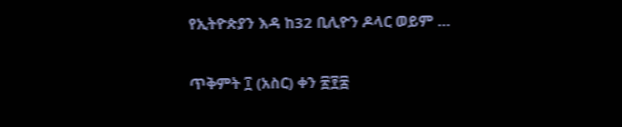የኢትዮጵያን እዳ ከ32 ቢሊዮን ዶላር ወይም …

ጥቅምት ፲ (አስር) ቀን ፳፻፰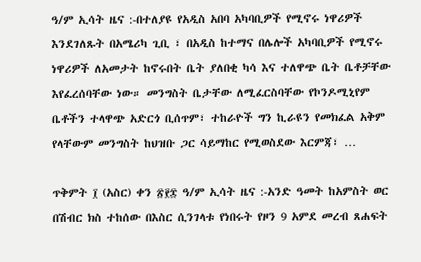ዓ/ም ኢሳት ዜና :-በተለያዩ የአዲስ አበባ አካባቢዎች የሚኖሩ ነዋሪዎች እንደገለጹት በአሜሪካ ጊቢ ፣ በአዲስ ከተማና በሌሎች አካባቢዎች የሚኖሩ ነዋሪዎች ለአመታት ከኖሩበት ቤት ያለበቂ ካሳ እና ተለዋጭ ቤት ቤቶቻቸው እየፈረሰባቸው ነው። መንግስት ቤታቸው ለሚፈርስባቸው የኮንዶሚኒየም ቤቶችን ተላዋጭ አድርጎ ቢሰጥም፣ ተከራዮች ግን ኪራዩን የመክፈል አቅም የላቸውም መንግስት ከህዝቡ ጋር ሳይማከር የሚወስደው እርምጃ፣ …

ጥቅምት ፲ (አስር) ቀን ፳፻፰ ዓ/ም ኢሳት ዜና :-አንድ ዓመት ከአምስት ወር በሽብር ክስ ተከሰው በእስር ሲንገላቱ የነበሩት የዞን 9 አምደ መረብ ጸሐፍት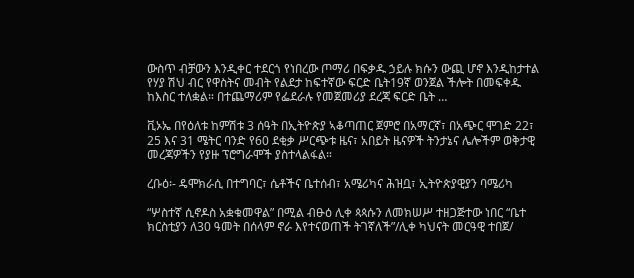ውስጥ ብቻውን እንዲቀር ተደርጎ የነበረው ጦማሪ በፍቃዱ ኃይሉ ክሱን ውጪ ሆኖ እንዲከታተል የሃያ ሽህ ብር የዋስትና መብት የልደታ ከፍተኛው ፍርድ ቤት19ኛ ወንጀል ችሎት በመፍቀዱ ከእስር ተለቋል። በተጨማሪም የፌደራሉ የመጀመሪያ ደረጃ ፍርድ ቤት …

ቪኦኤ በየዕለቱ ከምሽቱ 3 ሰዓት በኢትዮጵያ ኣቆጣጠር ጀምሮ በአማርኛ፣ በአጭር ሞገድ 22፣ 25 እና 31 ሜትር ባንድ የ60 ደቂቃ ሥርጭቱ ዜና፣ አበይት ዜናዎች ትንታኔና ሌሎችም ወቅታዊ መረጃዎችን የያዙ ፕሮግራሞች ያስተላልፋል።

ረቡዕ፡- ዴሞክራሲ በተግባር፣ ሴቶችና ቤተሰብ፣ አሜሪካና ሕዝቧ፣ ኢትዮጵያዊያን ባሜሪካ

“ሦስተኛ ሲኖዶስ አቋቁመዋል” በሚል ብፁዕ ሊቀ ጳጳሱን ለመክሠሥ ተዘጋጅተው ነበር “ቤተ ክርስቲያን ለ30 ዓመት በሰላም ኖራ እየተናወጠች ትገኛለች”/ሊቀ ካህናት መርዓዊ ተበጀ/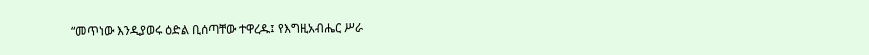“መጥነው እንዲያወሩ ዕድል ቢሰጣቸው ተዋረዱ፤ የእግዚአብሔር ሥራ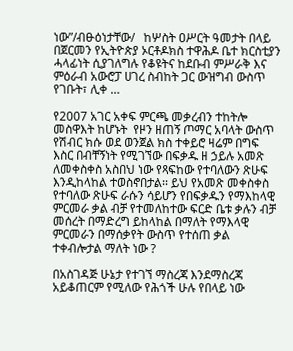ነው”/ብፁዕነታቸው/   ከሦስት ዐሥርት ዓመታት በላይ በጀርመን የኢትዮጵያ ኦርቶዶክስ ተዋሕዶ ቤተ ክርስቲያን ሓላፊነት ሲያገለግሉ የቆዩትና ከደቡብ ምሥራቅ እና ምዕራብ አውሮፓ ሀገረ ስብከት ጋር ውዝግብ ውስጥ የገቡት፣ ሊቀ …

የ2007 አገር አቀፍ ምርጫ መቃረብን ተከትሎ መስዋእት ከሆኑት  የዞን ዘጠኝ ጦማር አባላት ውስጥ የሽብር ክሱ ወደ ወንጀል ክስ ተቀይሮ ዛሬም በግፍ እስር በብቸኝነት የሚገኘው በፍቃዱ ዘ ኃይሉ አመጽ ለመቀስቀስ አስበህ ነው የጻፍከው የተባለውን ጽሁፍ እንዲከላከል ተወስኖበታል፡፡ ይህ የአመጽ መቀስቀስ የተባለው ጽሁፍ ራሱን ሳይሆን የበፍቃዱን የማእከላዊ ምርመራ ቃል ብቻ የተመለከተው ፍርድ ቤቱ ቃሉን ብቻ መሰረት በማድረግ ይከላከል በማለት የማእላዊ ምርመራን በማሰቃየት ውስጥ የተሰጠ ቃል ተቀብሎታል ማለት ነው ?

በአስገዳጅ ሁኔታ የተገኘ ማስረጃ እንደማስረጃ አይቆጠርም የሚለው የሕጎች ሁሉ የበላይ ነው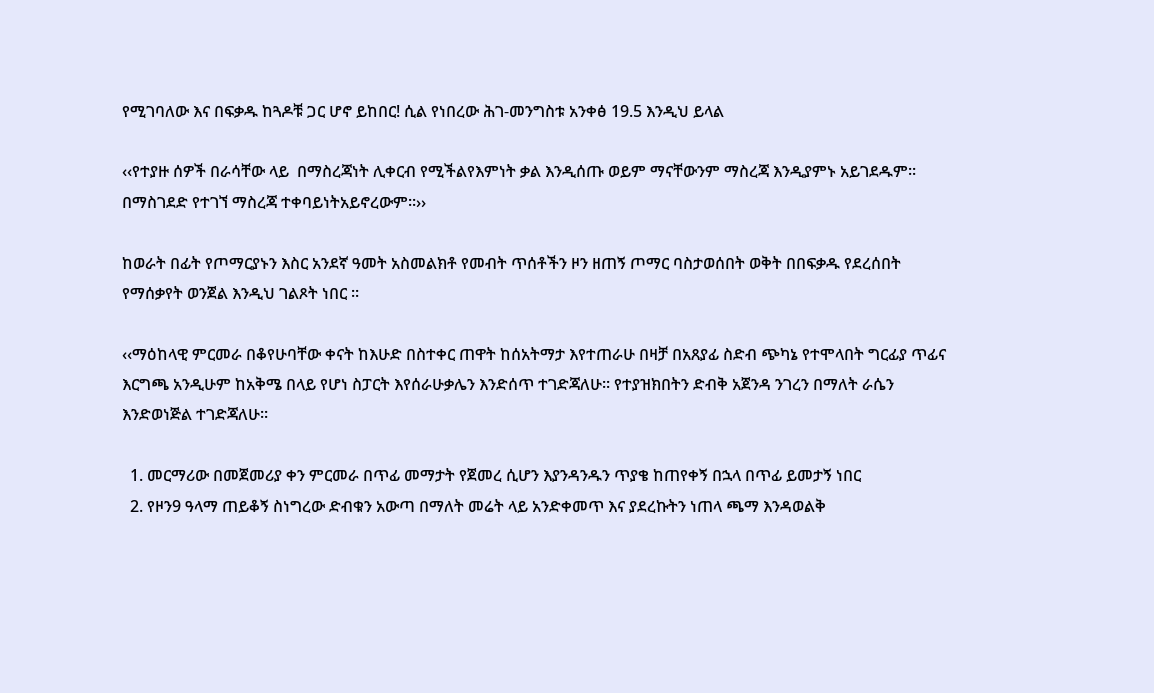የሚገባለው እና በፍቃዱ ከጓዶቹ ጋር ሆኖ ይከበር! ሲል የነበረው ሕገ-መንግስቱ አንቀፅ 19.5 እንዲህ ይላል

‹‹የተያዙ ሰዎች በራሳቸው ላይ  በማስረጃነት ሊቀርብ የሚችልየእምነት ቃል እንዲሰጡ ወይም ማናቸውንም ማስረጃ እንዲያምኑ አይገደዱም፡፡ በማስገደድ የተገኘ ማስረጃ ተቀባይነትአይኖረውም፡፡››

ከወራት በፊት የጦማርያኑን እስር አንደኛ ዓመት አስመልክቶ የመብት ጥሰቶችን ዞን ዘጠኝ ጦማር ባስታወሰበት ወቅት በበፍቃዱ የደረሰበት የማሰቃየት ወንጀል እንዲህ ገልጾት ነበር ፡፡

‹‹ማዕከላዊ ምርመራ በቆየሁባቸው ቀናት ከእሁድ በስተቀር ጠዋት ከሰአትማታ እየተጠራሁ በዛቻ በአጸያፊ ስድብ ጭካኔ የተሞላበት ግርፊያ ጥፊና እርግጫ አንዲሁም ከአቅሜ በላይ የሆነ ስፓርት እየሰራሁቃሌን እንድሰጥ ተገድጃለሁ፡፡ የተያዝክበትን ድብቅ አጀንዳ ንገረን በማለት ራሴን እንድወነጅል ተገድጃለሁ፡፡

  1. መርማሪው በመጀመሪያ ቀን ምርመራ በጥፊ መማታት የጀመረ ሲሆን እያንዳንዱን ጥያቄ ከጠየቀኝ በኋላ በጥፊ ይመታኝ ነበር
  2. የዞን9 ዓላማ ጠይቆኝ ስነግረው ድብቁን አውጣ በማለት መሬት ላይ አንድቀመጥ እና ያደረኩትን ነጠላ ጫማ እንዳወልቅ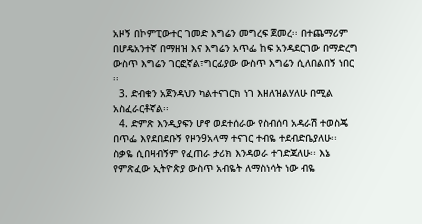አዞኝ በኮምፒውተር ገመድ እግሬን መግረፍ ጀመረ፡፡ በተጨማሪም በሆዴአንተኛ በማዘዝ እና እግሬን አጥፌ ከፍ አንዳደርገው በማድረግ ውስጥ እግሬን ገርፎኛል፣ግርፊያው ውስጥ እግሬን ሲለበልበኝ ነበር ፡፡
  3. ድብቁን አጀንዳህን ካልተናገርክ ነገ እዘለዝልሃለሁ በሚል አስፈራርቶኛል፡፡
  4. ድምጽ እንዲያፍን ሆኖ ወደተሰራው የስብሰባ አዳራሽ ተወስጄ በጥፌ እየደበደቡኝ የዞን9አላማ ተናገር ተብዬ ተደብድቤያለሁ፡፡ ስቃዬ ሲበዛብኝም የፈጠራ ታሪክ እንዳወራ ተገድጃለሁ፡፡ እኔ የምጽፈው ኢትዮጵያ ውስጥ አብዬት ለማስነሳት ነው ብዬ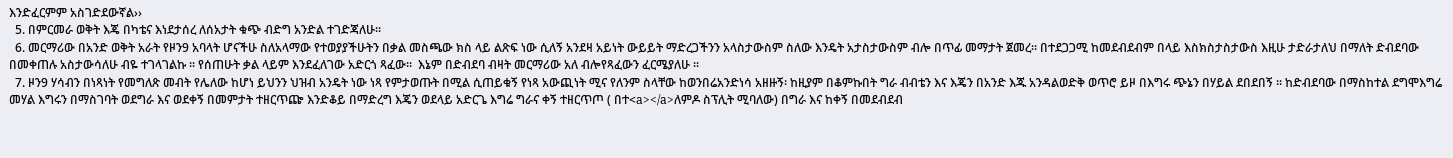እንድፈርምም አስገድደውኛል››
  5. በምርመራ ወቅት እጄ በካቴና እነደታሰረ ለሰአታት ቁጭ ብድግ አንድል ተገድጃለሁ፡፡
  6. መርማሪው በአንድ ወቅት አራት የዞን9 አባላት ሆናችሁ ስለአላማው የተወያያችሁትን በቃል መስጫው ክስ ላይ ልጽፍ ነው ሲለኝ አንደዛ አይነት ውይይት ማድረጋችንን አላስታውስም ስለው እንዴት አታስታውስም ብሎ በጥፊ መማታት ጀመረ። በተደጋጋሚ ከመደብደብም በላይ እስክስታስታውስ እዚሁ ታድራታለህ በማለት ድብደባው በመቀጠሉ አስታውሳለሁ ብዬ ተገላገልኩ ፡፡ የሰጠሁት ቃል ላይም እንደፈለገው አድርጎ ጻፈው፡፡  እኔም በድብደባ ብዛት መርማሪው አለ ብሎየጻፈውን ፈርሜያለሁ ፡፡
  7. ዞን9 ሃሳብን በነጻነት የመግለጽ መብት የሌለው ከሆነ ይህንን ህዝብ አንዴት ነው ነጻ የምታወጡት በሚል ሲጠይቁኝ የነጻ አውጪነት ሚና የለንም ስላቸው ከወንበሬአንድነሳ አዘዙኝ፡ ከዚያም በቆምኩበት ግራ ብብቴን እና እጄን በአንድ እጁ አንዳልወድቅ ወጥሮ ይዞ በእግሩ ጭኔን በሃይል ደበደበኝ ፡፡ ከድብደባው በማስከተል ደግሞእግሬ መሃል እግሩን በማስገባት ወደግራ እና ወደቀኝ በመምታት ተዘርጥጬ እንድቆይ በማድረግ እጄን ወደላይ አድርጌ እግሬ ግራና ቀኝ ተዘርጥጦ ( በተ<a></a>ለምዶ ስፕሊት ሚባለው) በግራ እና ከቀኝ በመደብደብ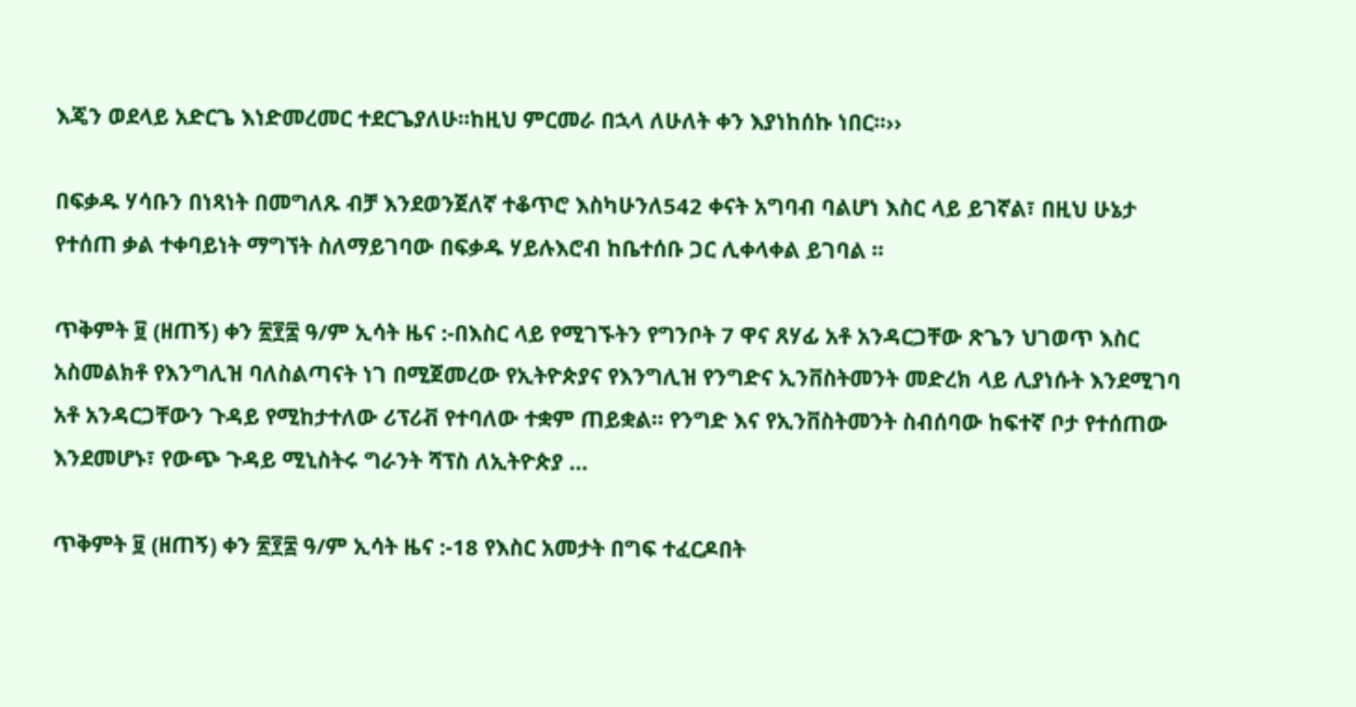እጄን ወደላይ አድርጌ እነድመረመር ተደርጌያለሁ፡፡ከዚህ ምርመራ በኋላ ለሁለት ቀን እያነከሰኩ ነበር፡፡››

በፍቃዱ ሃሳቡን በነጻነት በመግለጹ ብቻ እንደወንጀለኛ ተቆጥሮ እስካሁንለ542 ቀናት አግባብ ባልሆነ እስር ላይ ይገኛል፣ በዚህ ሁኔታ የተሰጠ ቃል ተቀባይነት ማግኘት ስለማይገባው በፍቃዱ ሃይሉእሮብ ከቤተሰቡ ጋር ሊቀላቀል ይገባል ፡፡

ጥቅምት ፱ (ዘጠኝ) ቀን ፳፻፰ ዓ/ም ኢሳት ዜና :-በእስር ላይ የሚገኙትን የግንቦት 7 ዋና ጸሃፊ አቶ አንዳርጋቸው ጽጌን ህገወጥ እስር አስመልክቶ የእንግሊዝ ባለስልጣናት ነገ በሚጀመረው የኢትዮጵያና የእንግሊዝ የንግድና ኢንቨስትመንት መድረክ ላይ ሊያነሱት እንደሚገባ አቶ አንዳርጋቸውን ጉዳይ የሚከታተለው ሪፕሪቭ የተባለው ተቋም ጠይቋል። የንግድ እና የኢንቨስትመንት ስብሰባው ከፍተኛ ቦታ የተሰጠው እንደመሆኑ፣ የውጭ ጉዳይ ሚኒስትሩ ግራንት ሻፕስ ለኢትዮጵያ …

ጥቅምት ፱ (ዘጠኝ) ቀን ፳፻፰ ዓ/ም ኢሳት ዜና :-18 የእስር አመታት በግፍ ተፈርዶበት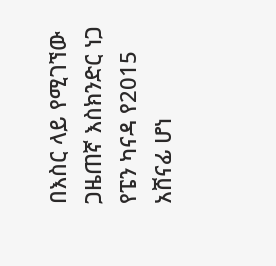በእስር ላይ የሚገኘው ጋዜጠኛ እስክንድር ነጋ የፔን ካናዳ የ2015 አሸናፊ ሆነ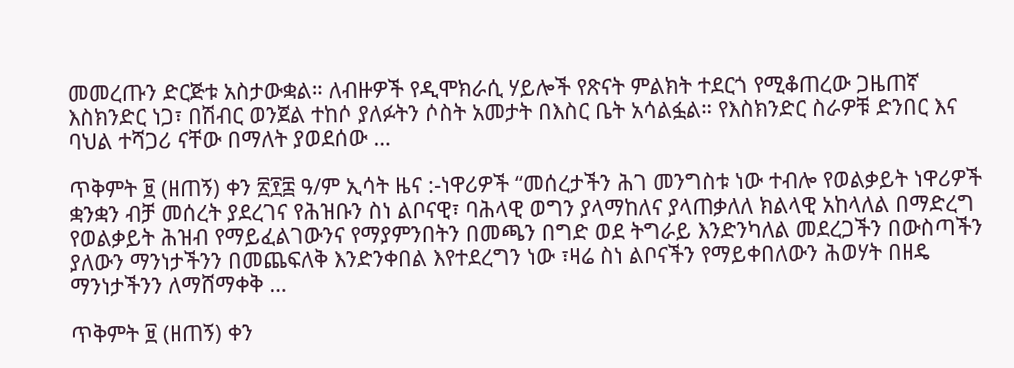መመረጡን ድርጅቱ አስታውቋል። ለብዙዎች የዲሞክራሲ ሃይሎች የጽናት ምልክት ተደርጎ የሚቆጠረው ጋዜጠኛ እስክንድር ነጋ፣ በሽብር ወንጀል ተከሶ ያለፉትን ሶስት አመታት በእስር ቤት አሳልፏል። የእስክንድር ስራዎቹ ድንበር እና ባህል ተሻጋሪ ናቸው በማለት ያወደሰው …

ጥቅምት ፱ (ዘጠኝ) ቀን ፳፻፰ ዓ/ም ኢሳት ዜና :-ነዋሪዎች “መሰረታችን ሕገ መንግስቱ ነው ተብሎ የወልቃይት ነዋሪዎች ቋንቋን ብቻ መሰረት ያደረገና የሕዝቡን ስነ ልቦናዊ፣ ባሕላዊ ወግን ያላማከለና ያላጠቃለለ ክልላዊ አከላለል በማድረግ የወልቃይት ሕዝብ የማይፈልገውንና የማያምንበትን በመጫን በግድ ወደ ትግራይ እንድንካለል መደረጋችን በውስጣችን ያለውን ማንነታችንን በመጨፍለቅ እንድንቀበል እየተደረግን ነው ፣ዛሬ ስነ ልቦናችን የማይቀበለውን ሕወሃት በዘዴ ማንነታችንን ለማሸማቀቅ …

ጥቅምት ፱ (ዘጠኝ) ቀን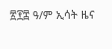፳፻፰ ዓ/ም ኢሳት ዜና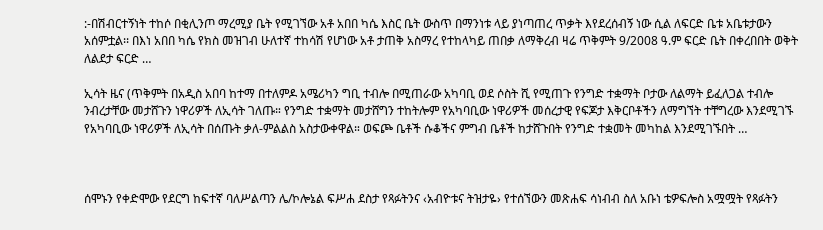:-በሽብርተኝነት ተከሶ በቂሊንጦ ማረሚያ ቤት የሚገኘው አቶ አበበ ካሴ እስር ቤት ውስጥ በማንነቱ ላይ ያነጣጠረ ጥቃት እየደረሰብኝ ነው ሲል ለፍርድ ቤቱ አቤቱታውን አሰምቷል፡፡ በእነ አበበ ካሴ የክስ መዝገብ ሁለተኛ ተከሳሽ የሆነው አቶ ታጠቅ አስማረ የተከላካይ ጠበቃ ለማቅረብ ዛሬ ጥቅምት 9/2008 ዓ.ም ፍርድ ቤት በቀረበበት ወቅት ለልደታ ፍርድ …

ኢሳት ዜና (ጥቅምት በአዲስ አበባ ከተማ በተለምዶ አሜሪካን ግቢ ተብሎ በሚጠራው አካባቢ ወደ ሶስት ሺ የሚጠጉ የንግድ ተቋማት ቦታው ለልማት ይፈለጋል ተብሎ ንብረታቸው መታሸጉን ነዋሪዎች ለኢሳት ገለጡ። የንግድ ተቋማት መታሸግን ተከትሎም የአካባቢው ነዋሪዎች መሰረታዊ የፍጆታ እቅርቦቶችን ለማግኘት ተቸግረው እንደሚገኙ የአካባቢው ነዋሪዎች ለኢሳት በሰጡት ቃለ-ምልልስ አስታውቀዋል። ወፍጮ ቤቶች ሱቆችና ምግብ ቤቶች ከታሸጉበት የንግድ ተቋመት መካከል እንደሚገኙበት …



ሰሞኑን የቀድሞው የደርግ ከፍተኛ ባለሥልጣን ሌ/ኮሎኔል ፍሥሐ ደስታ የጻፉትንና ‹አብዮቱና ትዝታዬ› የተሰኘውን መጽሐፍ ሳነብብ ስለ አቡነ ቴዎፍሎስ አሟሟት የጻፉትን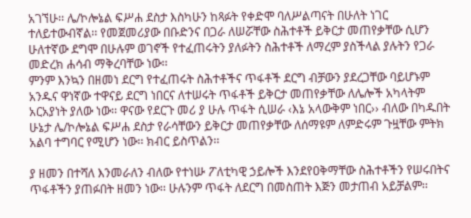አገኘሁ፡፡ ሌ/ኮሎኔል ፍሥሐ ደስታ እስካሁን ከጻፉት የቀድሞ ባለሥልጣናት በሁለት ነገር ተለይተውብኛል፡፡ የመጀመሪያው በቡድንና በጋራ ለሠሯቸው ስሕተቶች ይቅርታ መጠየቃቸው ሲሆን ሁለተኛው ደግሞ በሁሉም ወገኖች የተፈጠሩትን ያለፉትን ስሕተቶች ለማረም ያስችላል ያሉትን የጋራ መድረክ ሐሳብ ማቅረባቸው ነው፡፡
ምንም እንኳን በዘመነ ደርግ የተፈጠሩት ስሕተቶችና ጥፋቶች ደርግ ብቻውን ያደረጋቸው ባይሆኑም አንዱና ዋነኛው ተዋናይ ደርግ ነበርና ለተሠሩት ጥፋቶች ይቅርታ መጠየቃቸው ለሌሎች አካላትም አርአያነት ያለው ነው፡፡ ዋናው የደርጉ መሪ ያ ሁሉ ጥፋት ሲሠራ ‹እኔ አላውቅም ነበር›› ብለው በካዱበት ሁኔታ ሌ/ኮሎኔል ፍሥሐ ደስታ የራሳቸውን ይቅርታ መጠየቃቸው ለሰማዩም ለምድሩም ጉዟቸው ምትክ አልባ ተግባር የሚሆን ነው፡፡ ክብር ይስጥልን፡፡

ያ ዘመን በተሻለ እንመራለን ብለው የተነሡ ፖለቲካዊ ኃይሎች እንደየዐቅማቸው ስሕተቶችን የሠሩበትና ጥፋቶችን ያጠፉበት ዘመን ነው፡፡ ሁሉንም ጥፋት ለደርግ በመስጠት እጅን መታጠብ አይቻልም፡፡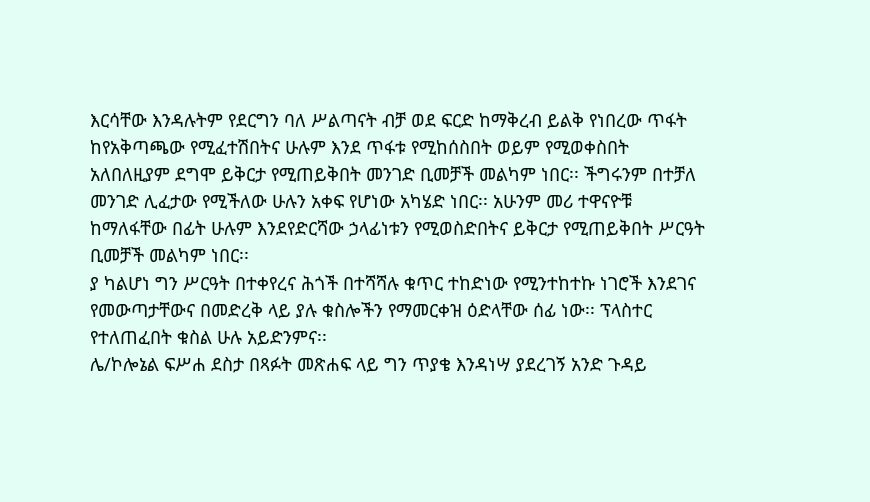እርሳቸው እንዳሉትም የደርግን ባለ ሥልጣናት ብቻ ወደ ፍርድ ከማቅረብ ይልቅ የነበረው ጥፋት ከየአቅጣጫው የሚፈተሽበትና ሁሉም እንደ ጥፋቱ የሚከሰስበት ወይም የሚወቀስበት አለበለዚያም ደግሞ ይቅርታ የሚጠይቅበት መንገድ ቢመቻች መልካም ነበር፡፡ ችግሩንም በተቻለ መንገድ ሊፈታው የሚችለው ሁሉን አቀፍ የሆነው አካሄድ ነበር፡፡ አሁንም መሪ ተዋናዮቹ ከማለፋቸው በፊት ሁሉም እንደየድርሻው ኃላፊነቱን የሚወስድበትና ይቅርታ የሚጠይቅበት ሥርዓት ቢመቻች መልካም ነበር፡፡
ያ ካልሆነ ግን ሥርዓት በተቀየረና ሕጎች በተሻሻሉ ቁጥር ተከድነው የሚንተከተኩ ነገሮች እንደገና የመውጣታቸውና በመድረቅ ላይ ያሉ ቁስሎችን የማመርቀዝ ዕድላቸው ሰፊ ነው፡፡ ፕላስተር የተለጠፈበት ቁስል ሁሉ አይድንምና፡፡
ሌ/ኮሎኔል ፍሥሐ ደስታ በጻፉት መጽሐፍ ላይ ግን ጥያቄ እንዳነሣ ያደረገኝ አንድ ጉዳይ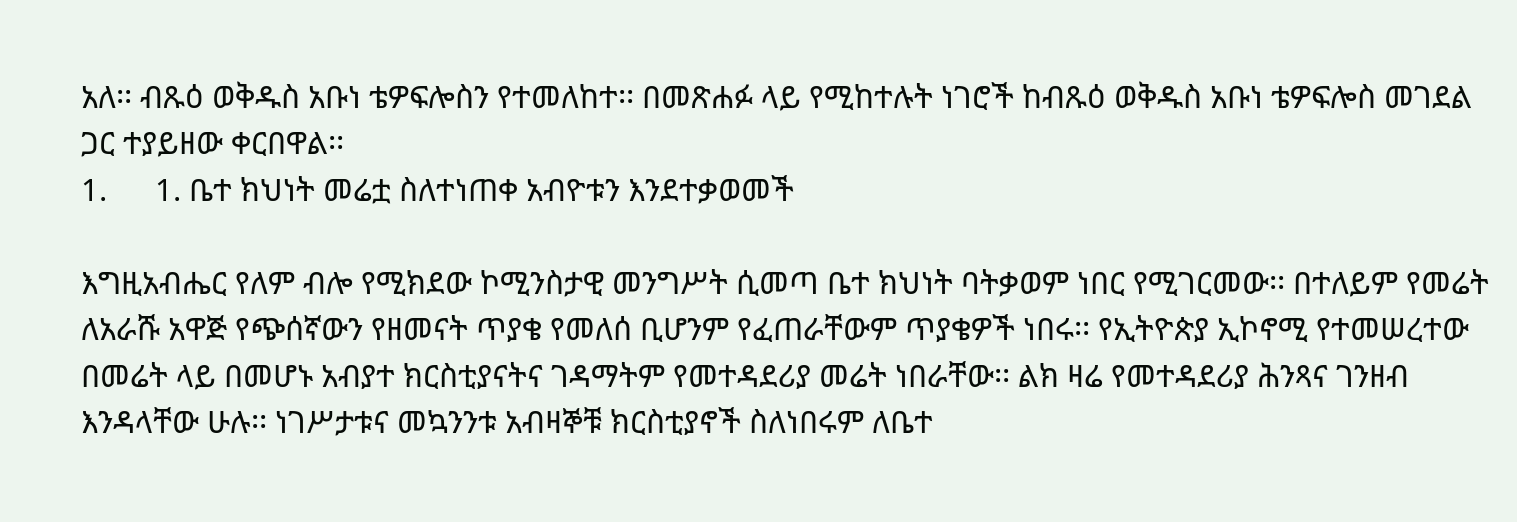አለ፡፡ ብጹዕ ወቅዱስ አቡነ ቴዎፍሎስን የተመለከተ፡፡ በመጽሐፉ ላይ የሚከተሉት ነገሮች ከብጹዕ ወቅዱስ አቡነ ቴዎፍሎስ መገደል ጋር ተያይዘው ቀርበዋል፡፡
1.      1. ቤተ ክህነት መሬቷ ስለተነጠቀ አብዮቱን እንደተቃወመች

እግዚአብሔር የለም ብሎ የሚክደው ኮሚንስታዊ መንግሥት ሲመጣ ቤተ ክህነት ባትቃወም ነበር የሚገርመው፡፡ በተለይም የመሬት ለአራሹ አዋጅ የጭሰኛውን የዘመናት ጥያቄ የመለሰ ቢሆንም የፈጠራቸውም ጥያቄዎች ነበሩ፡፡ የኢትዮጵያ ኢኮኖሚ የተመሠረተው በመሬት ላይ በመሆኑ አብያተ ክርስቲያናትና ገዳማትም የመተዳደሪያ መሬት ነበራቸው፡፡ ልክ ዛሬ የመተዳደሪያ ሕንጻና ገንዘብ እንዳላቸው ሁሉ፡፡ ነገሥታቱና መኳንንቱ አብዛኞቹ ክርስቲያኖች ስለነበሩም ለቤተ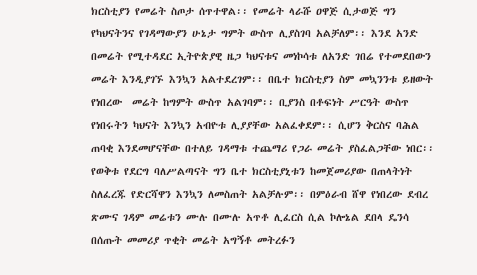ክርስቲያን የመሬት ስጦታ ሰጥተዋል፡፡ የመሬት ላራሹ ዐዋጅ ሲታወጅ ግን የካህናትንና የገዳማውያን ሁኔታ ግምት ውስጥ ሊያስገባ አልቻለም፡፡ እንደ አንድ በመሬት የሚተዳደር ኢትዮጵያዊ ዜጋ ካህናቱና መነኮሳቱ ለአንድ ገበሬ የተመደበውን መሬት እንዲያገኙ እንኳን አልተደረገም፡፡ በቤተ ክርስቲያን ስም መኳንንቱ ይዘውት የነበረው  መሬት ከግምት ውስጥ አልገባም፡፡ ቢያንስ በቶፍነት ሥርዓት ውስጥ የነበሩትን ካህናት እንኳን አብዮቱ ሊያያቸው አልፈቀደም፡፡ ሲሆን ቅርስና ባሕል ጠባቂ እንደመሆናቸው በተለይ ገዳማቱ ተጨማሪ የጋራ መሬት ያስፈልጋቸው ነበር፡፡ የወቅቱ የደርግ ባለሥልጣናት ግን ቤተ ክርስቲያኒቱን ከመጀመሪያው በጠላትነት ስለፈረጁ የድርሻዋን እንኳን ለመስጠት አልቻሉም፡፡ በምዕራብ ሸዋ የነበረው ደብረ ጽሙና ገዳም መሬቱን ሙሉ በሙሉ አጥቶ ሊፈርስ ሲል ኮሎኔል ደበላ ዴንሳ በሰጡት መመሪያ ጥቂት መሬት አግኝቶ መትረፉን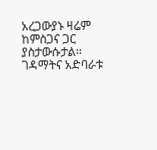አረጋውያኑ ዛሬም ከምስጋና ጋር ያስታውሱታል፡፡
ገዳማትና አድባራቱ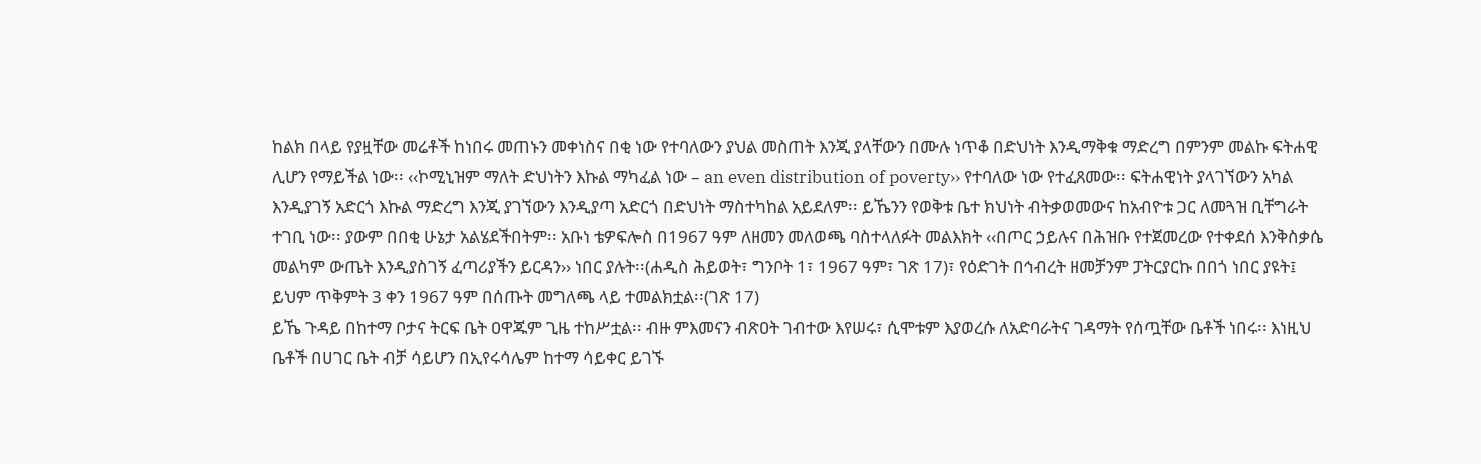ከልክ በላይ የያዟቸው መሬቶች ከነበሩ መጠኑን መቀነስና በቂ ነው የተባለውን ያህል መስጠት እንጂ ያላቸውን በሙሉ ነጥቆ በድህነት እንዲማቅቁ ማድረግ በምንም መልኩ ፍትሐዊ ሊሆን የማይችል ነው፡፡ ‹‹ኮሚኒዝም ማለት ድህነትን እኩል ማካፈል ነው – an even distribution of poverty›› የተባለው ነው የተፈጸመው፡፡ ፍትሐዊነት ያላገኘውን አካል እንዲያገኝ አድርጎ እኩል ማድረግ እንጂ ያገኘውን እንዲያጣ አድርጎ በድህነት ማስተካከል አይደለም፡፡ ይኼንን የወቅቱ ቤተ ክህነት ብትቃወመውና ከአብዮቱ ጋር ለመጓዝ ቢቸግራት ተገቢ ነው፡፡ ያውም በበቂ ሁኔታ አልሄደችበትም፡፡ አቡነ ቴዎፍሎስ በ1967 ዓም ለዘመን መለወጫ ባስተላለፉት መልእክት ‹‹በጦር ኃይሉና በሕዝቡ የተጀመረው የተቀደሰ እንቅስቃሴ መልካም ውጤት እንዲያስገኝ ፈጣሪያችን ይርዳን›› ነበር ያሉት፡፡(ሐዲስ ሕይወት፣ ግንቦት 1፣ 1967 ዓም፣ ገጽ 17)፣ የዕድገት በኅብረት ዘመቻንም ፓትርያርኩ በበጎ ነበር ያዩት፤ ይህም ጥቅምት 3 ቀን 1967 ዓም በሰጡት መግለጫ ላይ ተመልክቷል፡፡(ገጽ 17)
ይኼ ጉዳይ በከተማ ቦታና ትርፍ ቤት ዐዋጁም ጊዜ ተከሥቷል፡፡ ብዙ ምእመናን ብጽዐት ገብተው እየሠሩ፣ ሲሞቱም እያወረሱ ለአድባራትና ገዳማት የሰጧቸው ቤቶች ነበሩ፡፡ እነዚህ ቤቶች በሀገር ቤት ብቻ ሳይሆን በኢየሩሳሌም ከተማ ሳይቀር ይገኙ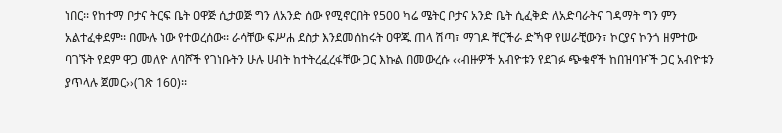ነበር፡፡ የከተማ ቦታና ትርፍ ቤት ዐዋጅ ሲታወጅ ግን ለአንድ ሰው የሚኖርበት የ500 ካሬ ሜትር ቦታና አንድ ቤት ሲፈቅድ ለአድባራትና ገዳማት ግን ምን አልተፈቀደም፡፡ በሙሉ ነው የተወረሰው፡፡ ራሳቸው ፍሥሐ ደስታ እንደመሰከሩት ዐዋጁ ጠላ ሽጣ፣ ማገዶ ቸርችራ ድኻዋ የሠራቺውን፣ ኮርያና ኮንጎ ዘምተው ባገኙት የደም ዋጋ መለዮ ለባሾች የገነቡትን ሁሉ ሀብት ከተትረፈረፋቸው ጋር እኩል በመውረሱ ‹‹ብዙዎች አብዮቱን የደገፉ ጭቁኖች ከበዝባዦች ጋር አብዮቱን ያጥላሉ ጀመር››(ገጽ 160)፡፡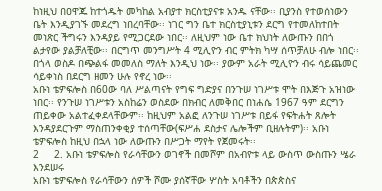ከነዚህ በዐዋጁ ከተጎዱት መካከል አብያተ ክርስቲያናቱ አንዱ ናቸው፡፡ ቢያንስ የተወሰነውን ቤት እንዲያገኙ መደረግ ነበረባቸው፡፡ ነገር ግን ቤተ ክርስቲያኒቱን ደርግ የተመለከተበት መነጽር ችግሩን እንዳያይ የሚጋርደው ነበር፡፡ ለዚህም ነው ቤተ ክህነት ለውጡን በበጎ ልታየው ያልቻለቺው፡፡ በርግጥ መንግሥት 4 ሚሊዮን ብር ምትክ ካሣ ሰጥቻለሁ ብሎ ነበር፡፡ በጎላ ወስዶ በጭልፋ መመለስ ማለት እንዲህ ነው፡፡ ያውም አራት ሚሊዮን ብሩ ሳይጨመር ሳይቀነስ በደርግ ዘመን ሁሉ የኖረ ነው፡፡
አቡነ ቴዎፍሎስ በ60ው ባለ ሥልጣናት የግፍ ግድያና በንጉሠ ነገሥቱ ሞት በእጅጉ አዝነው ነበር፡፡ የንጉሠ ነገሥቱን አስከሬን ወስደው በክብር ለመቅበር በነሐሴ 1967 ዓም ደርግን ጠይቀው አልተፈቀደላቸውም፡፡ ከዚህም አልፎ ለንጉሠ ነገሥቱ በይፋ የፍትሐት ጸሎት እንዳያደርጉም ማስጠንቀቂያ ተሰጣቸው(ፍሥሐ ደስታና ሌሎችም ቢዘሉትም)፡፡ አቡነ ቴዎፍሎስ ከዚህ በኋላ ነው ለውጡን በሥጋት ማየት የጀመሩት፡፡
2     2. አቡነ ቴዎፍሎስ የራሳቸውን ወገኖች በመሾም በአብዮቱ ላይ ውስጥ ውስጡን ሤራ እንደሠሩ
አቡነ ቴዎፍሎስ የራሳቸውን ሰዎች ሾሙ ያሰኛቸው ሦስት አባቶችን በጵጵስና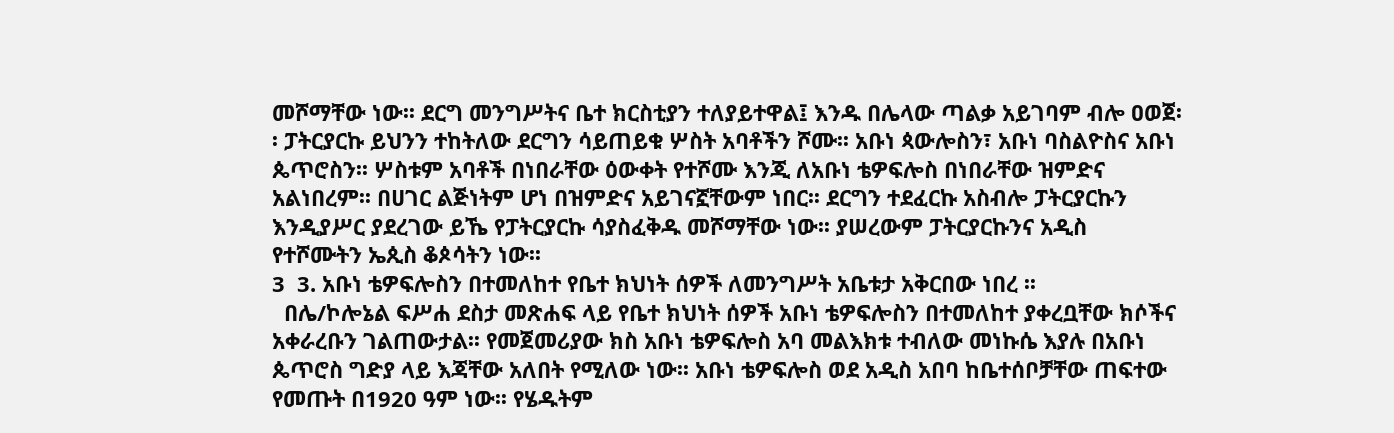መሾማቸው ነው፡፡ ደርግ መንግሥትና ቤተ ክርስቲያን ተለያይተዋል፤ እንዱ በሌላው ጣልቃ አይገባም ብሎ ዐወጀ፡፡ ፓትርያርኩ ይህንን ተከትለው ደርግን ሳይጠይቁ ሦስት አባቶችን ሾሙ፡፡ አቡነ ጳውሎስን፣ አቡነ ባስልዮስና አቡነ ጴጥሮስን፡፡ ሦስቱም አባቶች በነበራቸው ዕውቀት የተሾሙ እንጂ ለአቡነ ቴዎፍሎስ በነበራቸው ዝምድና አልነበረም፡፡ በሀገር ልጅነትም ሆነ በዝምድና አይገናኟቸውም ነበር፡፡ ደርግን ተደፈርኩ አስብሎ ፓትርያርኩን እንዲያሥር ያደረገው ይኼ የፓትርያርኩ ሳያስፈቅዱ መሾማቸው ነው፡፡ ያሠረውም ፓትርያርኩንና አዲስ የተሾሙትን ኤጲስ ቆጶሳትን ነው፡፡
3  3. አቡነ ቴዎፍሎስን በተመለከተ የቤተ ክህነት ሰዎች ለመንግሥት አቤቱታ አቅርበው ነበረ ፡፡
  በሌ/ኮሎኔል ፍሥሐ ደስታ መጽሐፍ ላይ የቤተ ክህነት ሰዎች አቡነ ቴዎፍሎስን በተመለከተ ያቀረቧቸው ክሶችና አቀራረቡን ገልጠውታል፡፡ የመጀመሪያው ክስ አቡነ ቴዎፍሎስ አባ መልእክቱ ተብለው መነኩሴ እያሉ በአቡነ ጴጥሮስ ግድያ ላይ እጃቸው አለበት የሚለው ነው፡፡ አቡነ ቴዎፍሎስ ወደ አዲስ አበባ ከቤተሰቦቻቸው ጠፍተው የመጡት በ1920 ዓም ነው፡፡ የሄዱትም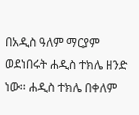በአዲስ ዓለም ማርያም ወደነበሩት ሐዲስ ተክሌ ዘንድ ነው፡፡ ሐዲስ ተክሌ በቀለም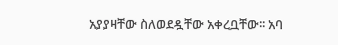አያያዛቸው ስለወደዷቸው አቀረቧቸው፡፡ አባ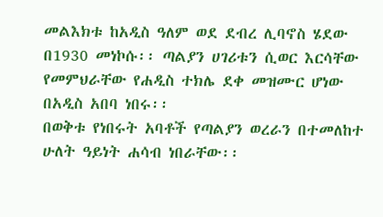መልእክቱ ከአዲስ ዓለም ወደ ደብረ ሊባኖስ ሄደው በ1930 መነኮሱ፡፡ ጣልያን ሀገሪቱን ሲወር እርሳቸው የመምህራቸው የሐዲስ ተክሌ ደቀ መዝሙር ሆነው በአዲስ አበባ ነበሩ፡፡
በወቅቱ የነበሩት አባቶች የጣልያን ወረራን በተመለከተ ሁለት ዓይነት ሐሳብ ነበራቸው፡፡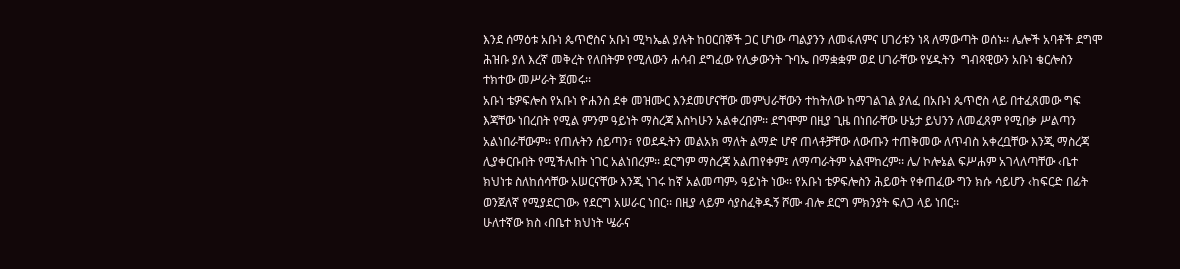እንደ ሰማዕቱ አቡነ ጴጥሮስና አቡነ ሚካኤል ያሉት ከዐርበኞች ጋር ሆነው ጣልያንን ለመፋለምና ሀገሪቱን ነጻ ለማውጣት ወሰኑ፡፡ ሌሎች አባቶች ደግሞ ሕዝቡ ያለ እረኛ መቅረት የለበትም የሚለውን ሐሳብ ደግፈው የሊቃውንት ጉባኤ በማቋቋም ወደ ሀገራቸው የሄዱትን  ግብጻዊውን አቡነ ቄርሎስን ተክተው መሥራት ጀመሩ፡፡
አቡነ ቴዎፍሎስ የአቡነ ዮሐንስ ደቀ መዝሙር እንደመሆናቸው መምህራቸውን ተከትለው ከማገልገል ያለፈ በአቡነ ጴጥሮስ ላይ በተፈጸመው ግፍ እጃቸው ነበረበት የሚል ምንም ዓይነት ማስረጃ እስካሁን አልቀረበም፡፡ ደግሞም በዚያ ጊዜ በነበራቸው ሁኔታ ይህንን ለመፈጸም የሚበቃ ሥልጣን አልነበራቸውም፡፡ የጠሉትን ሰይጣን፣ የወደዱትን መልአክ ማለት ልማድ ሆኖ ጠላቶቻቸው ለውጡን ተጠቅመው ለጥብስ አቀረቧቸው እንጂ ማስረጃ ሊያቀርቡበት የሚችሉበት ነገር አልነበረም፡፡ ደርግም ማስረጃ አልጠየቀም፤ ለማጣራትም አልሞከረም፡፡ ሌ/ ኮሎኔል ፍሥሐም አገላለጣቸው ‹ቤተ ክህነቱ ስለከሰሳቸው አሠርናቸው እንጂ ነገሩ ከኛ አልመጣም› ዓይነት ነው፡፡ የአቡነ ቴዎፍሎስን ሕይወት የቀጠፈው ግን ክሱ ሳይሆን ‹ከፍርድ በፊት ወንጀለኛ የሚያደርገው› የደርግ አሠራር ነበር፡፡ በዚያ ላይም ሳያስፈቅዱኝ ሾሙ ብሎ ደርግ ምክንያት ፍለጋ ላይ ነበር፡፡
ሁለተኛው ክስ ‹በቤተ ክህነት ሤራና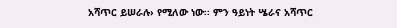አሻጥር ይሠራሉ› የሚለው ነው፡፡ ምን ዓይነት ሤራና አሻጥር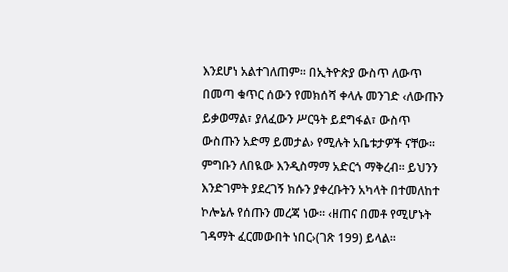እንደሆነ አልተገለጠም፡፡ በኢትዮጵያ ውስጥ ለውጥ በመጣ ቁጥር ሰውን የመክሰሻ ቀላሉ መንገድ ‹ለውጡን ይቃወማል፣ ያለፈውን ሥርዓት ይደግፋል፣ ውስጥ ውስጡን አድማ ይመታል› የሚሉት አቤቱታዎች ናቸው፡፡ ምግቡን ለበዪው እንዲስማማ አድርጎ ማቅረብ፡፡ ይህንን እንድገምት ያደረገኝ ክሱን ያቀረቡትን አካላት በተመለከተ ኮሎኔሉ የሰጡን መረጃ ነው፡፡ ‹ዘጠና በመቶ የሚሆኑት ገዳማት ፈርመውበት ነበር›(ገጽ 199) ይላል፡፡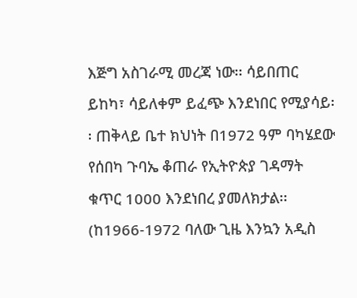እጅግ አስገራሚ መረጃ ነው፡፡ ሳይበጠር ይከካ፣ ሳይለቀም ይፈጭ እንደነበር የሚያሳይ፡፡ ጠቅላይ ቤተ ክህነት በ1972 ዓም ባካሄደው የሰበካ ጉባኤ ቆጠራ የኢትዮጵያ ገዳማት ቁጥር 1000 እንደነበረ ያመለክታል፡፡(ከ1966-1972 ባለው ጊዜ እንኳን አዲስ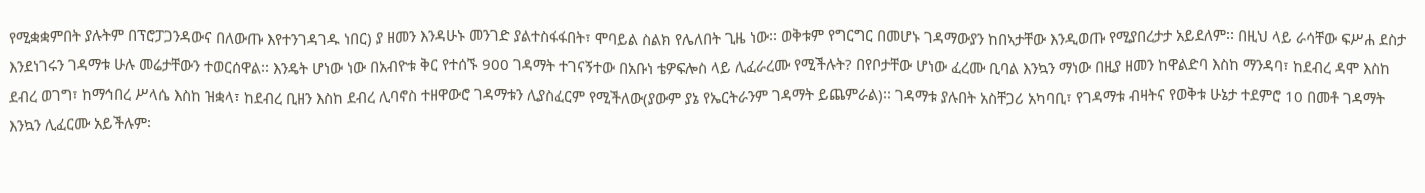የሚቋቋምበት ያሉትም በፕሮፓጋንዳውና በለውጡ እየተንገዳገዱ ነበር) ያ ዘመን እንዳሁኑ መንገድ ያልተስፋፋበት፣ ሞባይል ስልክ የሌለበት ጊዜ ነው፡፡ ወቅቱም የግርግር በመሆኑ ገዳማውያን ከበኣታቸው እንዲወጡ የሚያበረታታ አይደለም፡፡ በዚህ ላይ ራሳቸው ፍሥሐ ደስታ እንደነገሩን ገዳማቱ ሁሉ መሬታቸውን ተወርሰዋል፡፡ እንዴት ሆነው ነው በአብዮቱ ቅር የተሰኙ 900 ገዳማት ተገናኝተው በአቡነ ቴዎፍሎስ ላይ ሊፈራረሙ የሚችሉት? በየቦታቸው ሆነው ፈረሙ ቢባል እንኳን ማነው በዚያ ዘመን ከዋልድባ እስከ ማንዳባ፣ ከደብረ ዳሞ እስከ ደብረ ወገግ፣ ከማኅበረ ሥላሴ እስከ ዝቋላ፣ ከደብረ ቢዘን እስከ ደብረ ሊባኖስ ተዘዋውሮ ገዳማቱን ሊያስፈርም የሚችለው(ያውም ያኔ የኤርትራንም ገዳማት ይጨምራል)፡፡ ገዳማቱ ያሉበት አስቸጋሪ አካባቢ፣ የገዳማቱ ብዛትና የወቅቱ ሁኔታ ተደምሮ 10 በመቶ ገዳማት እንኳን ሊፈርሙ አይችሉም፡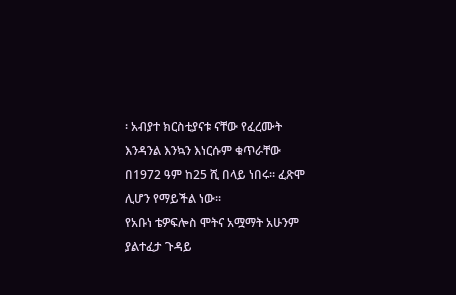፡ አብያተ ክርስቲያናቱ ናቸው የፈረሙት እንዳንል እንኳን እነርሱም ቁጥራቸው በ1972 ዓም ከ25 ሺ በላይ ነበሩ፡፡ ፈጽሞ ሊሆን የማይችል ነው፡፡
የአቡነ ቴዎፍሎስ ሞትና አሟማት አሁንም ያልተፈታ ጉዳይ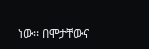ነው፡፡ በሞታቸውና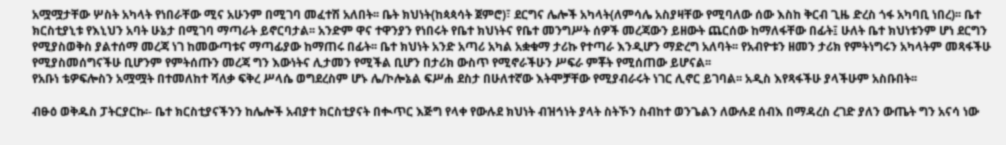አሟሟታቸው ሦስት አካላት የነበራቸው ሚና አሁንም በሚገባ መፈተሽ አለበት፡፡ ቤት ክህነት(ከጳጳሳት ጀምሮ)፣ ደርግና ሌሎች አካላት(ለምሳሌ አስያዛቸው የሚባለው ሰው እስከ ቅርብ ጊዜ ድረስ ጎፋ አካባቢ ነበረ)፡፡ ቤተ ክርስቲያኒቱ የእኒህን አባት ሁኔታ በሚገባ ማጣራት ይኖርባታል፡፡ አንድም ዋና ተዋንያን የነበሩት የቤተ ክህነትና የቤተ መንግሥት ሰዎች መረጃውን ይዘውት ጨርሰው ከማለፋቸው በፊት፤ ሁለት ቤተ ክህነቱንም ሆነ ደርግን የሚያስወቅስ ያልተሰማ መረጃ ነገ ከመውጣቱና ማጣፊያው ከማጠሩ በፊት፡፡ ቤተ ክህነት አንድ አጣሪ አካል አቋቁማ ታሪኩ የተጣራ እንዲሆን ማድረግ አለባት፡፡ የአብዮቱን ዘመን ታሪክ የምትነግሩን አካላትም መጻፋችሁ የሚያስመሰግናችሁ ቢሆንም የምትሰጡን መረጃ ግን እውነትና ሊታመን የሚችል ቢሆን በታሪክ ውስጥ የሚኖራችሁን ሥፍራ ምቾት የሚሰጠው ይሆናል፡፡
የአቡነ ቴዎፍሎስን አሟሟት በተመለከተ ሻለቃ ፍቅረ ሥላሴ ወግደረስም ሆኑ ሌ/ኮሎኔል ፍሥሐ ደስታ በሁለተኛው እትሞቻቸው የሚያብራሩት ነገር ሊኖር ይገባል፡፡ አዲስ እየጻፋችሁ ያላችሁም አስቡበት፡፡

ብፁዕ ወቅዱስ ፓትርያርኩ፡- ቤተ ክርስቲያናችንን ከሌሎች አብያተ ክርስቲያናት በቊጥር እጅግ የላቀ የውሉደ ክህነት ብዝኅነት ያላት ስትኾን ስብከተ ወንጌልን ለውሉደ ሰብእ በማዳረስ ረገድ ያለን ውጤት ግን አናሳ ነው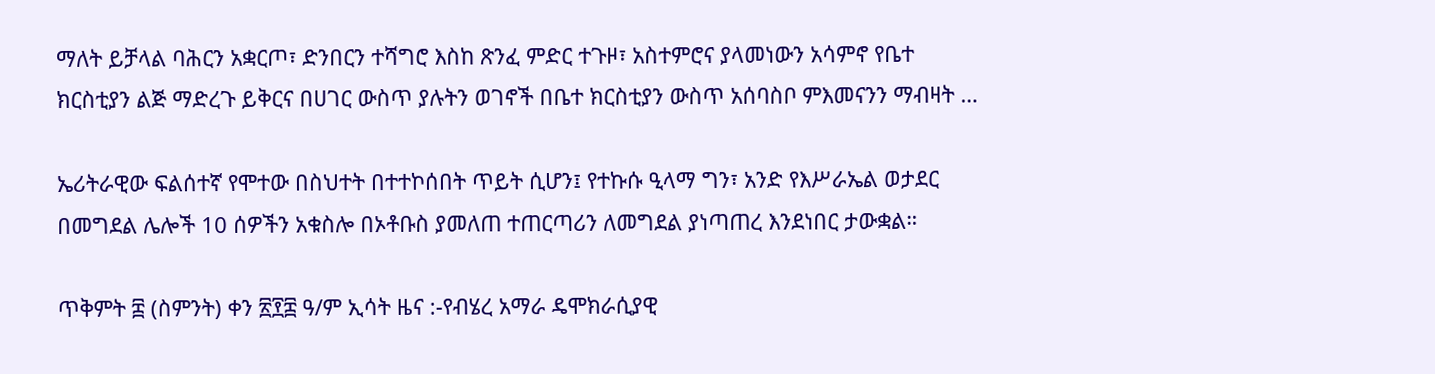ማለት ይቻላል ባሕርን አቋርጦ፣ ድንበርን ተሻግሮ እስከ ጽንፈ ምድር ተጉዞ፣ አስተምሮና ያላመነውን አሳምኖ የቤተ ክርስቲያን ልጅ ማድረጉ ይቅርና በሀገር ውስጥ ያሉትን ወገኖች በቤተ ክርስቲያን ውስጥ አሰባስቦ ምእመናንን ማብዛት …

ኤሪትራዊው ፍልሰተኛ የሞተው በስህተት በተተኮሰበት ጥይት ሲሆን፤ የተኩሱ ዒላማ ግን፣ አንድ የእሥራኤል ወታደር በመግደል ሌሎች 10 ሰዎችን አቁስሎ በኦቶቡስ ያመለጠ ተጠርጣሪን ለመግደል ያነጣጠረ እንደነበር ታውቋል።

ጥቅምት ፰ (ስምንት) ቀን ፳፻፰ ዓ/ም ኢሳት ዜና :-የብሄረ አማራ ዴሞክራሲያዊ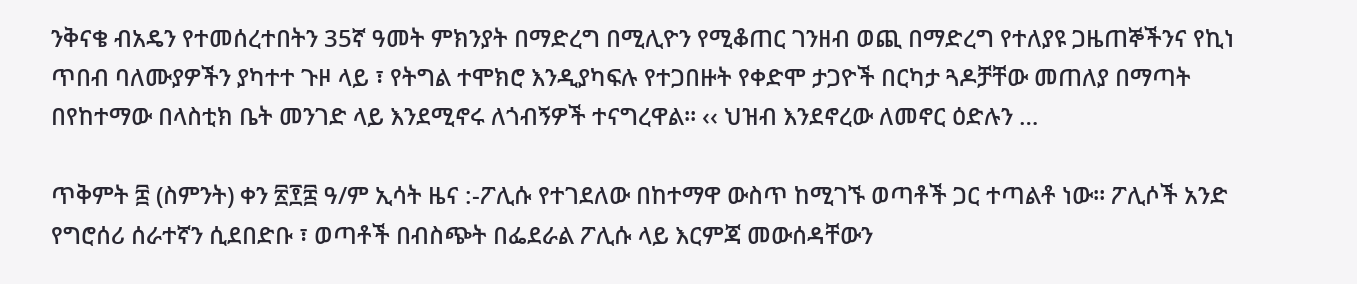ንቅናቄ ብአዴን የተመሰረተበትን 35ኛ ዓመት ምክንያት በማድረግ በሚሊዮን የሚቆጠር ገንዘብ ወጪ በማድረግ የተለያዩ ጋዜጠኞችንና የኪነ ጥበብ ባለሙያዎችን ያካተተ ጉዞ ላይ ፣ የትግል ተሞክሮ እንዲያካፍሉ የተጋበዙት የቀድሞ ታጋዮች በርካታ ጓዶቻቸው መጠለያ በማጣት በየከተማው በላስቲክ ቤት መንገድ ላይ እንደሚኖሩ ለጎብኝዎች ተናግረዋል፡፡ ‹‹ ህዝብ እንደኖረው ለመኖር ዕድሉን …

ጥቅምት ፰ (ስምንት) ቀን ፳፻፰ ዓ/ም ኢሳት ዜና :-ፖሊሱ የተገደለው በከተማዋ ውስጥ ከሚገኙ ወጣቶች ጋር ተጣልቶ ነው። ፖሊሶች አንድ የግሮሰሪ ሰራተኛን ሲደበድቡ ፣ ወጣቶች በብስጭት በፌደራል ፖሊሱ ላይ እርምጃ መውሰዳቸውን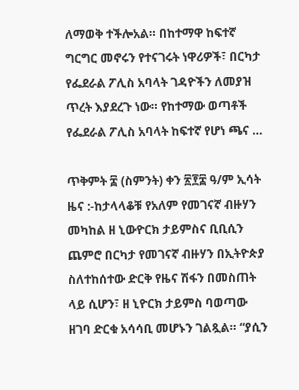ለማወቅ ተችሎአል። በከተማዋ ከፍተኛ ግርግር መኖሩን የተናገሩት ነዋሪዎች፣ በርካታ የፌደራል ፖሊስ አባላት ገዳዮችን ለመያዝ ጥረት እያደረጉ ነው። የከተማው ወጣቶች የፌደራል ፖሊስ አባላት ከፍተኛ የሆነ ጫና …

ጥቅምት ፰ (ስምንት) ቀን ፳፻፰ ዓ/ም ኢሳት ዜና :-ከታላላቆቹ የአለም የመገናኛ ብዙሃን መካከል ዘ ኒውዮርክ ታይምስና ቢቢሲን ጨምሮ በርካታ የመገናኛ ብዙሃን በኢትዮጵያ ስለተከሰተው ድርቅ የዜና ሽፋን በመስጠት ላይ ሲሆን፣ ዘ ኒዮርክ ታይምስ ባወጣው ዘገባ ድርቁ አሳሳቢ መሆኑን ገልጿል። “ያሲን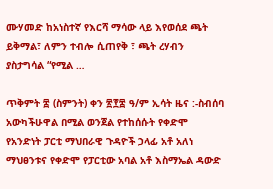ሙሃመድ ከአነስተኛ የእርሻ ማሳው ላይ እየወሰደ ጫት ይቅማል፣ ለምን ተብሎ ሲጠየቅ ፣ ጫት ረሃብን ያስታግሳል “የሚል …

ጥቅምት ፰ (ስምንት) ቀን ፳፻፰ ዓ/ም ኢሳት ዜና :-ስብሰባ አውካችሁዋል በሚል ወንጀል የተከሰሱት የቀድሞ የአንድነት ፓርቲ ማህበራዊ ጉዳዮች ኃላፊ አቶ አለነ ማህፀንቱና የቀድሞ የፓርቲው አባል አቶ እስማኤል ዳውድ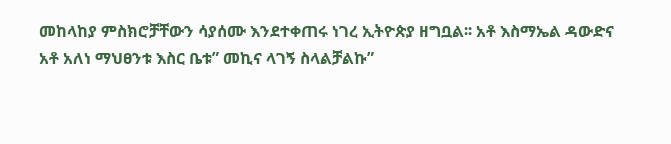መከላከያ ምስክሮቻቸውን ሳያሰሙ እንደተቀጠሩ ነገረ ኢትዮጵያ ዘግቧል፡፡ አቶ እስማኤል ዳውድና አቶ አለነ ማህፀንቱ እስር ቤቱ” መኪና ላገኝ ስላልቻልኩ”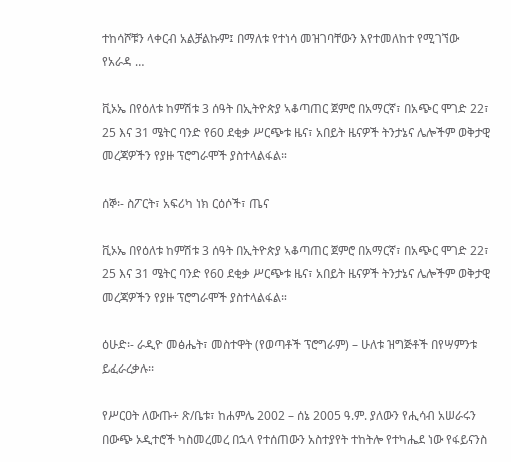ተከሳሾቹን ላቀርብ አልቻልኩም፤ በማለቱ የተነሳ መዝገባቸውን እየተመለከተ የሚገኘው የአራዳ …

ቪኦኤ በየዕለቱ ከምሽቱ 3 ሰዓት በኢትዮጵያ ኣቆጣጠር ጀምሮ በአማርኛ፣ በአጭር ሞገድ 22፣ 25 እና 31 ሜትር ባንድ የ60 ደቂቃ ሥርጭቱ ዜና፣ አበይት ዜናዎች ትንታኔና ሌሎችም ወቅታዊ መረጃዎችን የያዙ ፕሮግራሞች ያስተላልፋል።

ሰኞ፡- ስፖርት፣ አፍሪካ ነክ ርዕሶች፣ ጤና

ቪኦኤ በየዕለቱ ከምሽቱ 3 ሰዓት በኢትዮጵያ ኣቆጣጠር ጀምሮ በአማርኛ፣ በአጭር ሞገድ 22፣ 25 እና 31 ሜትር ባንድ የ60 ደቂቃ ሥርጭቱ ዜና፣ አበይት ዜናዎች ትንታኔና ሌሎችም ወቅታዊ መረጃዎችን የያዙ ፕሮግራሞች ያስተላልፋል።

ዕሁድ፡- ራዲዮ መፅሔት፣ መስተዋት (የወጣቶች ፕሮግራም) – ሁለቱ ዝግጅቶች በየሣምንቱ ይፈራረቃሉ፡፡

የሥርዐት ለውጡ÷ ጽ/ቤቱ፣ ከሐምሌ 2002 – ሰኔ 2005 ዓ.ም. ያለውን የሒሳብ አሠራሩን በውጭ ኦዲተሮች ካስመረመረ በኋላ የተሰጠውን አስተያየት ተከትሎ የተካሔደ ነው የፋይናንስ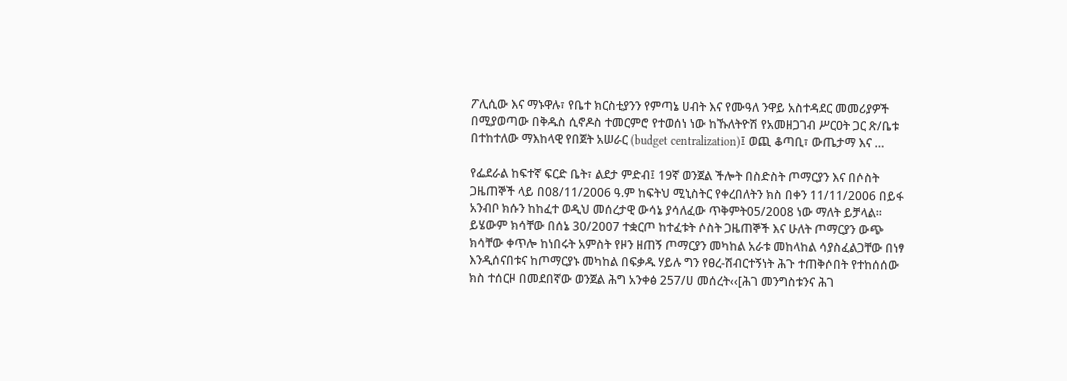ፖሊሲው እና ማኑዋሉ፣ የቤተ ክርስቲያንን የምጣኔ ሀብት እና የሙዓለ ንዋይ አስተዳደር መመሪያዎች በሚያወጣው በቅዱስ ሲኖዶስ ተመርምሮ የተወሰነ ነው ከኹለትዮሽ የአመዘጋገብ ሥርዐት ጋር ጽ/ቤቱ በተከተለው ማእከላዊ የበጀት አሠራር (budget centralization)፤ ወጪ ቆጣቢ፣ ውጤታማ እና …

የፌደራል ከፍተኛ ፍርድ ቤት፣ ልደታ ምድብ፤ 19ኛ ወንጀል ችሎት በስድስት ጦማርያን እና በሶስት ጋዜጠኞች ላይ በ08/11/2006 ዓ.ም ከፍትህ ሚኒስትር የቀረበለትን ክስ በቀን 11/11/2006 በይፋ አንብቦ ክሱን ከከፈተ ወዲህ መሰረታዊ ውሳኔ ያሳለፈው ጥቅምት05/2008 ነው ማለት ይቻላል፡፡ ይሄውም ክሳቸው በሰኔ 30/2007 ተቋርጦ ከተፈቱት ሶስት ጋዜጠኞች እና ሁለት ጦማርያን ውጭ ክሳቸው ቀጥሎ ከነበሩት አምስት የዞን ዘጠኝ ጦማርያን መካከል አራቱ መከላከል ሳያስፈልጋቸው በነፃ እንዲሰናበቱና ከጦማርያኑ መካከል በፍቃዱ ሃይሉ ግን የፀረ-ሽብርተኝነት ሕጉ ተጠቅሶበት የተከሰሰው ክስ ተሰርዞ በመደበኛው ወንጀል ሕግ አንቀፅ 257/ሀ መሰረት‹‹[ሕገ መንግስቱንና ሕገ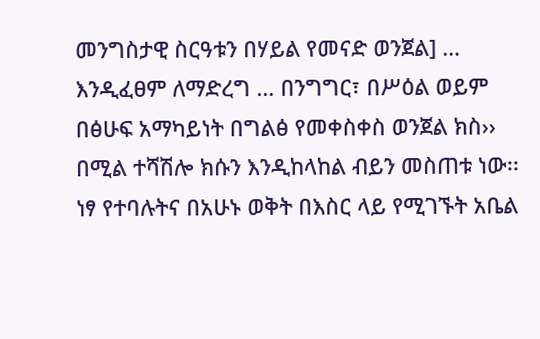መንግስታዊ ስርዓቱን በሃይል የመናድ ወንጀል] … እንዲፈፀም ለማድረግ … በንግግር፣ በሥዕል ወይም በፅሁፍ አማካይነት በግልፅ የመቀስቀስ ወንጀል ክስ›› በሚል ተሻሽሎ ክሱን እንዲከላከል ብይን መስጠቱ ነው፡፡
ነፃ የተባሉትና በአሁኑ ወቅት በእስር ላይ የሚገኙት አቤል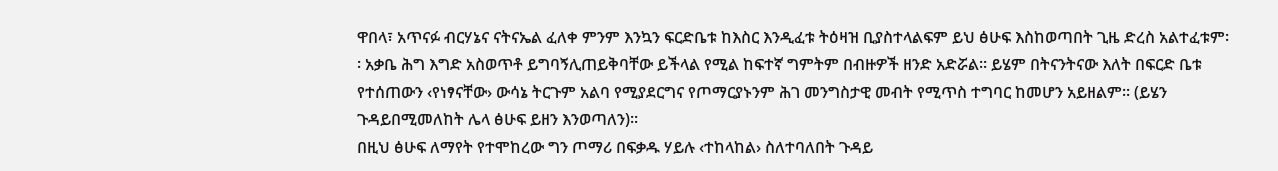ዋበላ፣ አጥናፉ ብርሃኔና ናትናኤል ፈለቀ ምንም እንኳን ፍርድቤቱ ከእስር እንዲፈቱ ትዕዛዝ ቢያስተላልፍም ይህ ፅሁፍ እስከወጣበት ጊዜ ድረስ አልተፈቱም፡፡ አቃቤ ሕግ እግድ አስወጥቶ ይግባኝሊጠይቅባቸው ይችላል የሚል ከፍተኛ ግምትም በብዙዎች ዘንድ አድሯል፡፡ ይሄም በትናንትናው እለት በፍርድ ቤቱ የተሰጠውን ‹የነፃናቸው› ውሳኔ ትርጉም አልባ የሚያደርግና የጦማርያኑንም ሕገ መንግስታዊ መብት የሚጥስ ተግባር ከመሆን አይዘልም፡፡ (ይሄን ጉዳይበሚመለከት ሌላ ፅሁፍ ይዘን እንወጣለን)፡፡
በዚህ ፅሁፍ ለማየት የተሞከረው ግን ጦማሪ በፍቃዱ ሃይሉ ‹ተከላከል› ስለተባለበት ጉዳይ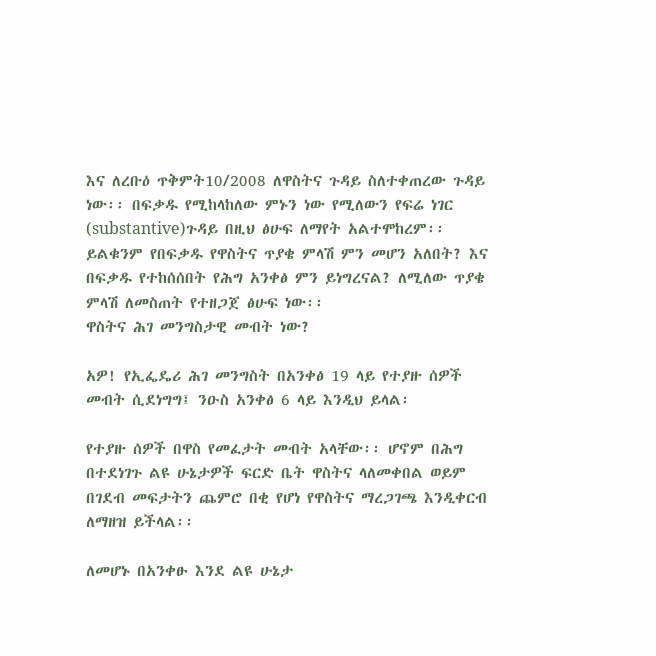እና ለረቡዕ ጥቅምት10/2008 ለዋስትና ጉዳይ ስለተቀጠረው ጉዳይ ነው፡፡ በፍቃዱ የሚከላከለው ምኑን ነው የሚለውን የፍሬ ነገር (substantive)ጉዳይ በዚህ ፅሁፍ ለማየት አልተሞከረም፡፡ ይልቁንም የበፍቃዱ የዋስትና ጥያቄ ምላሽ ምን መሆን አለበት? እና በፍቃዱ የተከሰሰበት የሕግ አንቀፅ ምን ይነግረናል? ለሚለው ጥያቄ ምላሽ ለመስጠት የተዘጋጀ ፅሁፍ ነው፡፡
ዋስትና ሕገ መንግስታዊ መብት ነው?

አዎ! የኢፌዴሪ ሕገ መንግስት በአንቀፅ 19 ላይ የተያዙ ሰዎች መብት ሲደነግግ፤ ንዑስ አንቀፅ 6 ላይ እንዲህ ይላል፡

የተያዙ ሰዎች በዋስ የመፈታት መብት አላቸው፡፡ ሆኖም በሕግ በተደነገጉ ልዩ ሁኔታዎች ፍርድ ቤት ዋስትና ላለመቀበል ወይም በገደብ መፍታትን ጨምሮ በቂ የሆነ የዋስትና ማረጋገጫ እንዲቀርብ ለማዘዝ ይችላል፡፡

ለመሆኑ በአንቀፁ እንደ ልዩ ሁኔታ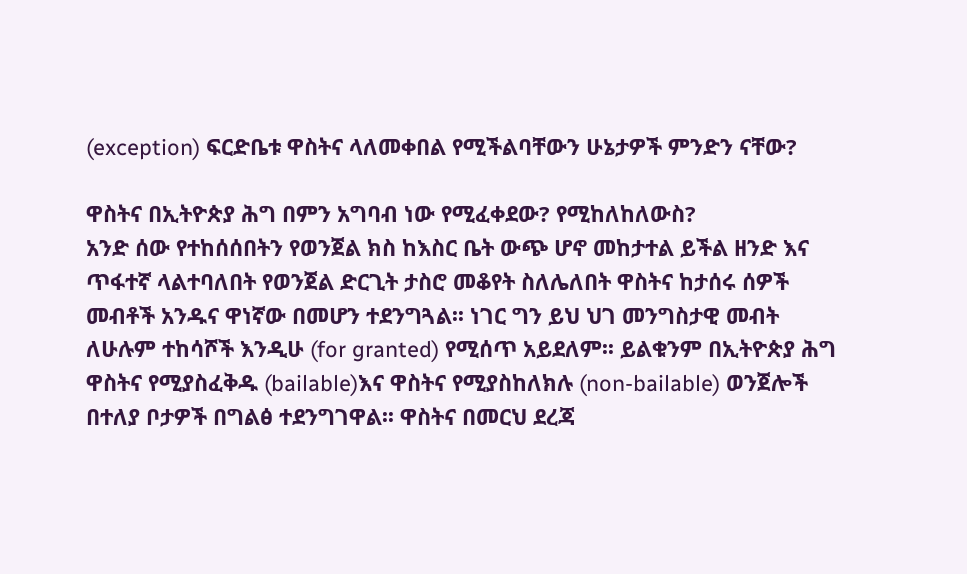(exception) ፍርድቤቱ ዋስትና ላለመቀበል የሚችልባቸውን ሁኔታዎች ምንድን ናቸው?

ዋስትና በኢትዮጵያ ሕግ በምን አግባብ ነው የሚፈቀደው? የሚከለከለውስ?
አንድ ሰው የተከሰሰበትን የወንጀል ክስ ከእስር ቤት ውጭ ሆኖ መከታተል ይችል ዘንድ እና ጥፋተኛ ላልተባለበት የወንጀል ድርጊት ታስሮ መቆየት ስለሌለበት ዋስትና ከታሰሩ ሰዎች መብቶች አንዱና ዋነኛው በመሆን ተደንግጓል፡፡ ነገር ግን ይህ ህገ መንግስታዊ መብት ለሁሉም ተከሳሾች እንዲሁ (for granted) የሚሰጥ አይደለም፡፡ ይልቁንም በኢትዮጵያ ሕግ ዋስትና የሚያስፈቅዱ (bailable)እና ዋስትና የሚያስከለክሉ (non-bailable) ወንጀሎች በተለያ ቦታዎች በግልፅ ተደንግገዋል፡፡ ዋስትና በመርህ ደረጃ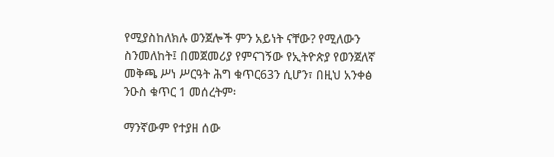የሚያስከለክሉ ወንጀሎች ምን አይነት ናቸው? የሚለውን ስንመለከት፤ በመጀመሪያ የምናገኝው የኢትዮጵያ የወንጀለኛ መቅጫ ሥነ ሥርዓት ሕግ ቁጥር63ን ሲሆን፣ በዚህ አንቀፅ ንዑስ ቁጥር 1 መሰረትም፡

ማንኛውም የተያዘ ሰው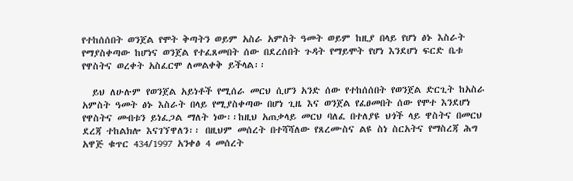የተከሰሰበት ወንጀል የሞት ቅጣትን ወይም አስራ አምስት ዓመት ወይም ከዚያ በላይ የሆነ ፅኑ እስራት የማያስቀጣው ከሆነና ወንጀል የተፈጸመበት ሰው በደረሰበት ጉዳት የማይሞት የሆነ እንደሆነ ፍርድ ቤቱ የዋስትና ወረቀት አስፈርሞ ለመልቀቅ ይችላል፡፡

  ይህ ለሁሉም የወንጀል አይነቶች የሚሰራ መርህ ሲሆን አንድ ሰው የተከሰሰበት የወንጀል ድርጊት ከአስራ አምስት ዓመት ፅኑ እስራት በላይ የሚያስቀጣው በሆነ ጊዜ እና ወንጀል የፈፀመበት ሰው የሞተ እንደሆነ የዋስትና መብቱን ይነፈጋል ማለት ነው፡፡ከዚህ አጠቃላይ መርህ ባለፈ በተለያዩ ህጎች ላይ ዋስትና በመርህ ደረጃ ተከልክሎ እናገኘዋለን፡፡ በዚህም መሰረት በተሻሻለው የጸረሙስና ልዩ ስነ ስርአትና የማስረጃ ሕግ አዋጅ ቁጥር 434/1997 አንቀፅ 4 መሰረት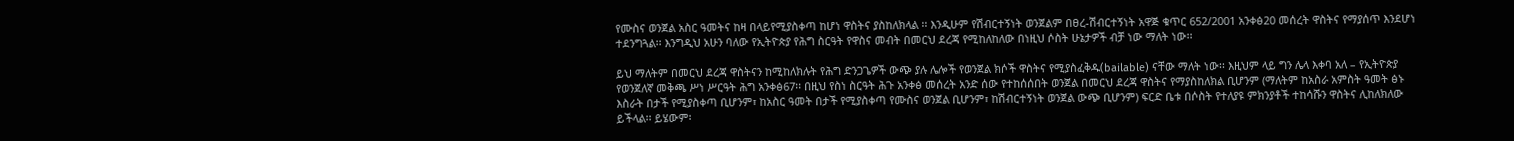የሙስና ወንጀል አስር ዓመትና ከዛ በላይየሚያስቀጣ ከሆነ ዋስትና ያስከለክላል ፡፡ እንዲሁም የሽብርተኝነት ወንጀልም በፀረ-ሽብርተኝነት አዋጅ ቁጥር 652/2001 አንቀፅ20 መሰረት ዋስትና የማያሰጥ እንደሆነ ተደንግጓል፡፡ እንግዲህ አሁን ባለው የኢትዮጵያ የሕግ ስርዓት የዋስና መብት በመርህ ደረጃ የሚከለከለው በነዚህ ሶስት ሁኔታዎች ብቻ ነው ማለት ነው፡፡

ይህ ማለትም በመርህ ደረጃ ዋስትናን ከሚከለክሉት የሕግ ድንጋጌዎች ውጭ ያሉ ሌሎች የወንጀል ክሶች ዋስትና የሚያስፈቅዱ(bailable) ናቸው ማለት ነው፡፡ እዚህም ላይ ግን ሌላ እቀባ አለ – የኢትዮጵያ የወንጀለኛ መቅጫ ሥነ ሥርዓት ሕግ አንቀፅ67፡፡ በዚህ የስነ ስርዓት ሕጉ አንቀፅ መሰረት አንድ ሰው የተከሰሰበት ወንጀል በመርህ ደረጃ ዋስትና የማያስከለክል ቢሆንም (ማለትም ከአስራ አምስት ዓመት ፅኑ እስራት በታች የሚያስቀጣ ቢሆንም፣ ከአስር ዓመት በታች የሚያስቀጣ የሙስና ወንጀል ቢሆንም፣ ከሽብርተኝነት ወንጀል ውጭ ቢሆንም) ፍርድ ቤቱ በሶስት የተለያዩ ምክንያቶች ተከሳሹን ዋስትና ሊከለክለው ይችላል፡፡ ይሄውም፡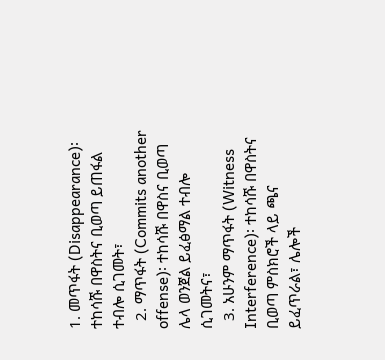1. መጥፋት (Disappearance)፡ተከሳሹ በዋስትና ቢወጣ ይጠፋል ተብሎ ሲገመት፣
  2. ማጥፋት (Commits another offense)፡ ተከሳሹ በዋስና ቢወጣ ሌላ ወንጀል ይፈፅማል ተብሎ ሲገመትና፣
  3. አሁንም ማጥፋት (Witness Interference)፡ ተከሳሹ በዋስትና ቢወጣ ምስክሮች ላይ ጫና ይፈጥራል፣ ሌሎች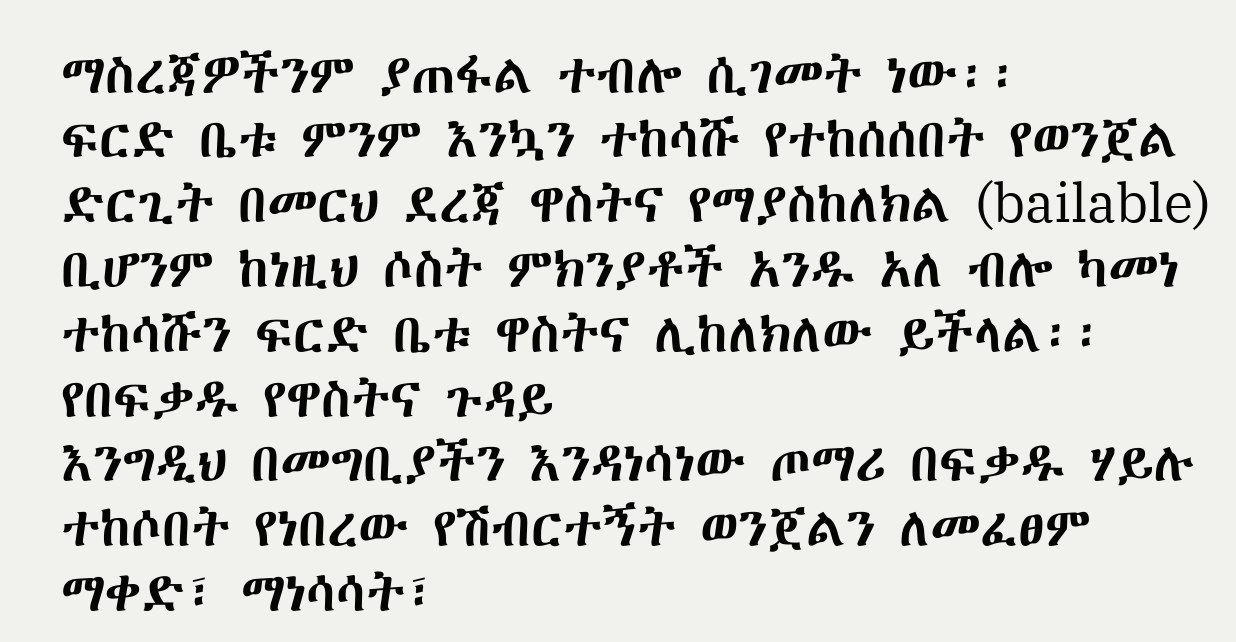ማስረጃዎችንም ያጠፋል ተብሎ ሲገመት ነው፡፡
ፍርድ ቤቱ ምንም እንኳን ተከሳሹ የተከሰሰበት የወንጀል ድርጊት በመርህ ደረጃ ዋስትና የማያስከለክል (bailable) ቢሆንም ከነዚህ ሶስት ምክንያቶች አንዱ አለ ብሎ ካመነ ተከሳሹን ፍርድ ቤቱ ዋስትና ሊከለክለው ይችላል፡፡
የበፍቃዱ የዋስትና ጉዳይ
እንግዲህ በመግቢያችን እንዳነሳነው ጦማሪ በፍቃዱ ሃይሉ ተከሶበት የነበረው የሽብርተኝት ወንጀልን ለመፈፀም ማቀድ፣ ማነሳሳት፣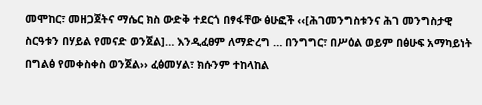መሞከር፣ መዘጋጀትና ማሴር ክስ ውድቅ ተደርጎ በፃፋቸው ፅሁፎች ‹‹[ሕገመንግስቱንና ሕገ መንግስታዊ ስርዓቱን በሃይል የመናድ ወንጀል]… እንዲፈፀም ለማድረግ … በንግግር፣ በሥዕል ወይም በፅሁፍ አማካይነት በግልፅ የመቀስቀስ ወንጀል›› ፈፅመሃል፣ ክሱንም ተከላከል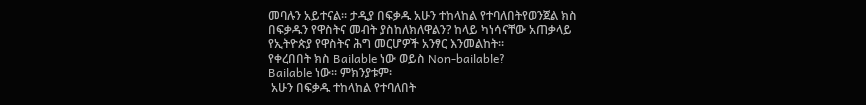መባሉን አይተናል፡፡ ታዲያ በፍቃዱ አሁን ተከላከል የተባለበትየወንጀል ክስ በፍቃዱን የዋስትና መብት ያስከለክለዋልን? ከላይ ካነሳናቸው አጠቃላይ የኢትዮጵያ የዋስትና ሕግ መርሆዎች አንፃር እንመልከት፡፡
የቀረበበት ክስ Bailable ነው ወይስ Non-bailable?
Bailable ነው፡፡ ምክንያቱም፡
 አሁን በፍቃዱ ተከላከል የተባለበት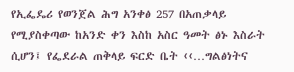የኢፌዴሪ የወንጀል ሕግ አንቀፅ 257 በአጠቃላይ የሚያስቀጣው ከአንድ ቀን እስከ አስር ዓመት ፅኑ እስራት ሲሆን፤ የፌደራል ጠቅላይ ፍርድ ቤት ‹‹…ግልፅነትና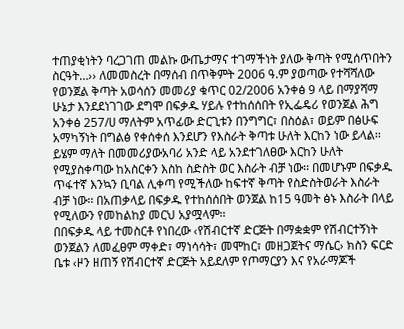ተጠያቂነትን ባረጋገጠ መልኩ ውጤታማና ተገማችነት ያለው ቅጣት የሚሰጥበትን ስርዓት…›› ለመመስረት በማሰብ በጥቅምት 2006 ዓ.ም ያወጣው የተሻሻለው የወንጀል ቅጣት አወሳሰን መመሪያ ቁጥር 02/2006 አንቀፅ 9 ላይ በማያሻማ ሁኔታ እንደደነገገው ደግሞ በፍቃዱ ሃይሉ የተከሰሰበት የኢፌዴሪ የወንጀል ሕግ አንቀፅ 257/ሀ ማለትም አጥፊው ድርጊቱን በንግግር፣ በስዕል፣ ወይም በፅሁፍ አማካኝነት በግልፅ የቀሰቀሰ እንደሆን የእስራት ቅጣቱ ሁለት እርከን ነው ይላል፡፡ ይሄም ማለት በመመሪያውአባሪ አንድ ላይ አንደተገለፀው እርከን ሁለት የሚያስቀጣው ከአስርቀን እስከ ስድስት ወር እስራት ብቻ ነው፡፡ በመሆኑም በፍቃዱ ጥፋተኛ እንኳን ቢባል ሊቀጣ የሚችለው ከፍተኛ ቅጣት የስድስትወራት እስራት ብቻ ነው፡፡ በአጠቃላይ በፍቃዱ የተከሰሰበት ወንጀል ከ15 ዓመት ፅኑ እስራት በላይ የሚለውን የመከልከያ መርህ አያሟላም፡፡
በበፍቃዱ ላይ ተመስርቶ የነበረው ‹የሽብርተኛ ድርጅት በማቋቋም የሽብርተኝነት ወንጀልን ለመፈፀም ማቀድ፣ ማነሳሳት፣ መሞከር፣ መዘጋጀትና ማሴር› ክስን ፍርድ ቤቱ ‹ዞን ዘጠኝ የሽብርተኛ ድርጅት አይደለም የጦማርያን እና የአራማጆች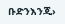ቡድንእንጂ›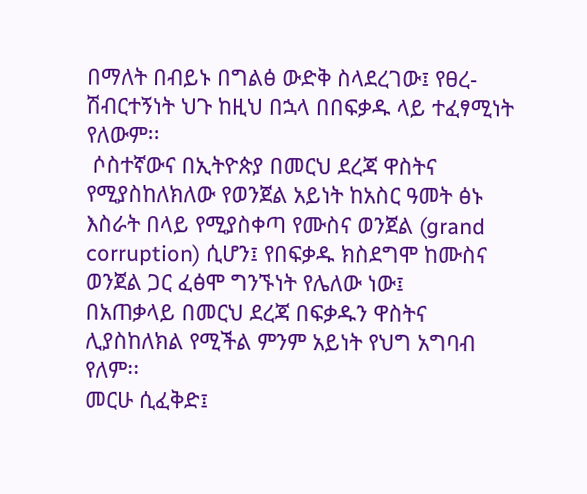በማለት በብይኑ በግልፅ ውድቅ ስላደረገው፤ የፀረ-ሽብርተኝነት ህጉ ከዚህ በኋላ በበፍቃዱ ላይ ተፈፃሚነት የለውም፡፡
 ሶስተኛውና በኢትዮጵያ በመርህ ደረጃ ዋስትና የሚያስከለክለው የወንጀል አይነት ከአስር ዓመት ፅኑ እስራት በላይ የሚያስቀጣ የሙስና ወንጀል (grand corruption) ሲሆን፤ የበፍቃዱ ክስደግሞ ከሙስና ወንጀል ጋር ፈፅሞ ግንኙነት የሌለው ነው፤
በአጠቃላይ በመርህ ደረጃ በፍቃዱን ዋስትና ሊያስከለክል የሚችል ምንም አይነት የህግ አግባብ የለም፡፡
መርሁ ሲፈቅድ፤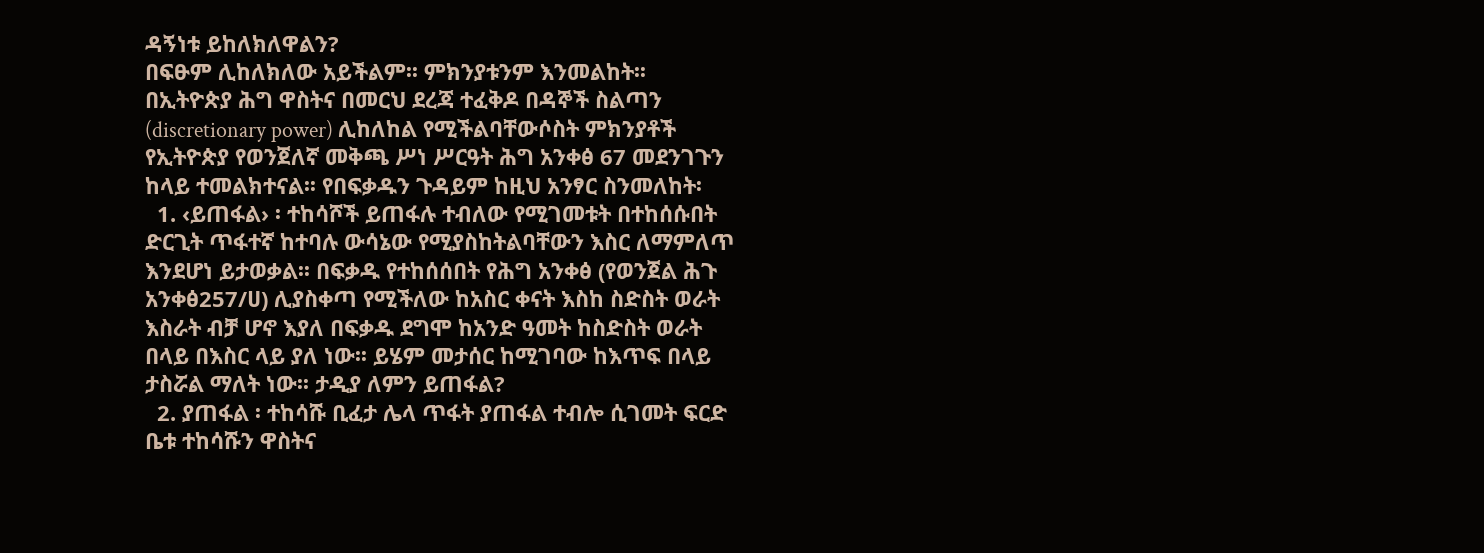ዳኝነቱ ይከለክለዋልን?
በፍፁም ሊከለክለው አይችልም፡፡ ምክንያቱንም እንመልከት፡፡
በኢትዮጵያ ሕግ ዋስትና በመርህ ደረጃ ተፈቅዶ በዳኞች ስልጣን (discretionary power) ሊከለከል የሚችልባቸውሶስት ምክንያቶች የኢትዮጵያ የወንጀለኛ መቅጫ ሥነ ሥርዓት ሕግ አንቀፅ 67 መደንገጉን ከላይ ተመልክተናል፡፡ የበፍቃዱን ጉዳይም ከዚህ አንፃር ስንመለከት፡
  1. ‹ይጠፋል› ፡ ተከሳሾች ይጠፋሉ ተብለው የሚገመቱት በተከሰሱበት ድርጊት ጥፋተኛ ከተባሉ ውሳኔው የሚያስከትልባቸውን እስር ለማምለጥ እንደሆነ ይታወቃል፡፡ በፍቃዱ የተከሰሰበት የሕግ አንቀፅ (የወንጀል ሕጉ አንቀፅ257/ሀ) ሊያስቀጣ የሚችለው ከአስር ቀናት እስከ ስድስት ወራት እስራት ብቻ ሆኖ እያለ በፍቃዱ ደግሞ ከአንድ ዓመት ከስድስት ወራት በላይ በእስር ላይ ያለ ነው፡፡ ይሄም መታሰር ከሚገባው ከእጥፍ በላይ ታስሯል ማለት ነው፡፡ ታዲያ ለምን ይጠፋል?
  2. ያጠፋል ፡ ተከሳሹ ቢፈታ ሌላ ጥፋት ያጠፋል ተብሎ ሲገመት ፍርድ ቤቱ ተከሳሹን ዋስትና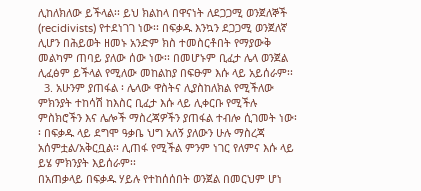ሊከለክለው ይችላል፡፡ ይህ ክልከላ በዋናነት ለደጋጋሚ ወንጀለኞች (recidivists) የተደነገገ ነው፡፡ በፍቃዱ እንኳን ደጋጋሚ ወንጀለኛ ሊሆን በሕይወት ዘመኑ አንድም ክስ ተመስርቶበት የማያውቅ መልካም ጠባይ ያለው ሰው ነው፡፡ በመሆኑም ቢፈታ ሌላ ወንጀል ሊፈፅም ይችላል የሚለው መከልከያ በፍፁም እሱ ላይ አይሰራም፡፡
  3. አሁንም ያጠፋል ፡ ሌላው ዋስትና ሊያስከለክል የሚችለው ምክንያት ተከሳሽ ከእስር ቢፈታ እሱ ላይ ሊቀርቡ የሚችሉ ምስክሮችን እና ሌሎች ማስረጃዎችን ያጠፋል ተብሎ ሲገመት ነው፡፡ በፍቃዱ ላይ ደግሞ ዓቃቤ ህግ አለኝ ያለውን ሁሉ ማስረጃ አሰምቷል/አቅርቧል፡፡ ሊጠፋ የሚችል ምንም ነገር የለምና እሱ ላይ ይሄ ምክንያት እይሰራም፡፡
በአጠቃላይ በፍቃዱ ሃይሉ የተከሰሰበት ወንጀል በመርህም ሆነ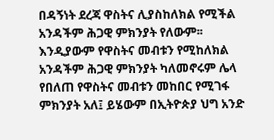በዳኝነት ደረጃ ዋስትና ሊያስከለክል የሚችል አንዳችም ሕጋዊ ምክንያት የለውም፡፡ እንዲያውም የዋስትና መብቱን የሚከለክል አንዳችም ሕጋዊ ምክንያት ካለመኖሩም ሌላ የበለጠ የዋስትና መብቱን መከበር የሚገፋ ምክንያት አለ፤ ይሄውም በኢትዮጵያ ህግ አንድ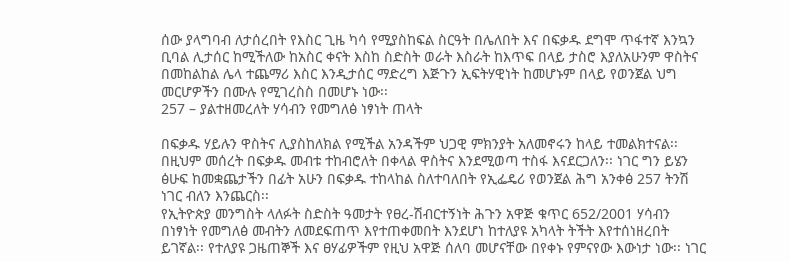ሰው ያላግባብ ለታሰረበት የእስር ጊዜ ካሳ የሚያስከፍል ስርዓት በሌለበት እና በፍቃዱ ደግሞ ጥፋተኛ እንኳን ቢባል ሊታሰር ከሚችለው ከአስር ቀናት እስከ ስድስት ወራት እስራት ከእጥፍ በላይ ታስሮ እያለአሁንም ዋስትና በመከልከል ሌላ ተጨማሪ እስር እንዲታሰር ማድረግ እጅጉን ኢፍትሃዊነት ከመሆኑም በላይ የወንጀል ህግ መርሆዎችን በሙሉ የሚገረስስ በመሆኑ ነው፡፡
257 – ያልተዘመረለት ሃሳብን የመግለፅ ነፃነት ጠላት

በፍቃዱ ሃይሉን ዋስትና ሊያስከለክል የሚችል አንዳችም ህጋዊ ምክንያት አለመኖሩን ከላይ ተመልክተናል፡፡ በዚህም መሰረት በፍቃዱ መብቱ ተከብሮለት በቀላል ዋስትና እንደሚወጣ ተስፋ እናደርጋለን፡፡ ነገር ግን ይሄን ፅሁፍ ከመቋጨታችን በፊት አሁን በፍቃዱ ተከላከል ስለተባለበት የኢፌዴሪ የወንጀል ሕግ አንቀፅ 257 ትንሽ ነገር ብለን እንጨርስ፡፡
የኢትዮጵያ መንግስት ላለፉት ስድስት ዓመታት የፀረ-ሽብርተኝነት ሕጉን አዋጅ ቁጥር 652/2001 ሃሳብን በነፃነት የመግለፅ መብትን ለመደፍጠጥ እየተጠቀመበት እንደሆነ ከተለያዩ አካላት ትችት እየተሰነዘረበት ይገኛል፡፡ የተለያዩ ጋዜጠኞች እና ፀሃፊዎችም የዚህ አዋጅ ሰለባ መሆናቸው በየቀኑ የምናየው እውነታ ነው፡፡ ነገር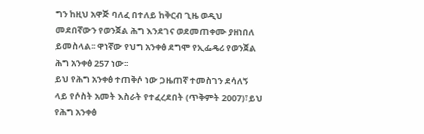ግን ከዚህ አዋጅ ባለፈ በተለይ ከቅርብ ጊዜ ወዲህ መደበኛውን የወንጀል ሕግ እንደገና ወደመጠቀሙ ያዘነበለ ይመስላል፡፡ ዋነኛው የህግ አንቀፅ ደግሞ የኢፌዴሪ የወንጀል ሕግ አንቀፅ 257 ነው፡፡
ይህ የሕግ አንቀፅ ተጠቅሶ ነው ጋዜጠኛ ተመስገን ደሳለኝ ላይ የሶስት አመት እስራት የተፈረደበት (ጥቅምት 2007)፣ይህ የሕግ አንቀፅ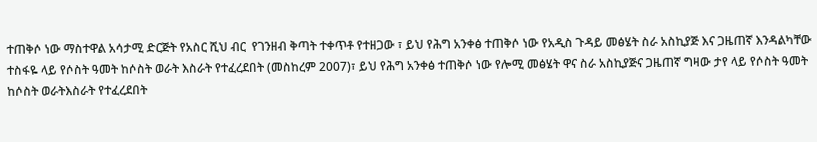ተጠቅሶ ነው ማስተዋል አሳታሚ ድርጅት የአስር ሺህ ብር  የገንዘብ ቅጣት ተቀጥቶ የተዘጋው ፣ ይህ የሕግ አንቀፅ ተጠቅሶ ነው የአዲስ ጉዳይ መፅሄት ስራ አስኪያጅ እና ጋዜጠኛ እንዳልካቸው ተስፋዬ ላይ የሶስት ዓመት ከሶስት ወራት እስራት የተፈረደበት (መስከረም 2007)፣ ይህ የሕግ አንቀፅ ተጠቅሶ ነው የሎሚ መፅሄት ዋና ስራ አስኪያጅና ጋዜጠኛ ግዛው ታየ ላይ የሶስት ዓመት ከሶስት ወራትእስራት የተፈረደበት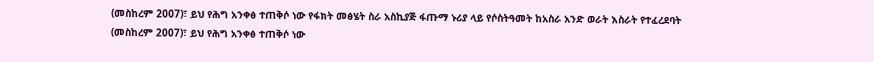(መስከረም 2007)፣ ይህ የሕግ አንቀፅ ተጠቅሶ ነው የፋክት መፅሄት ስራ አስኪያጅ ፋጡማ ኑሪያ ላይ የሶስትዓመት ከአስራ አንድ ወራት እስራት የተፈረደባት (መስከረም 2007)፣ ይህ የሕግ አንቀፅ ተጠቅሶ ነው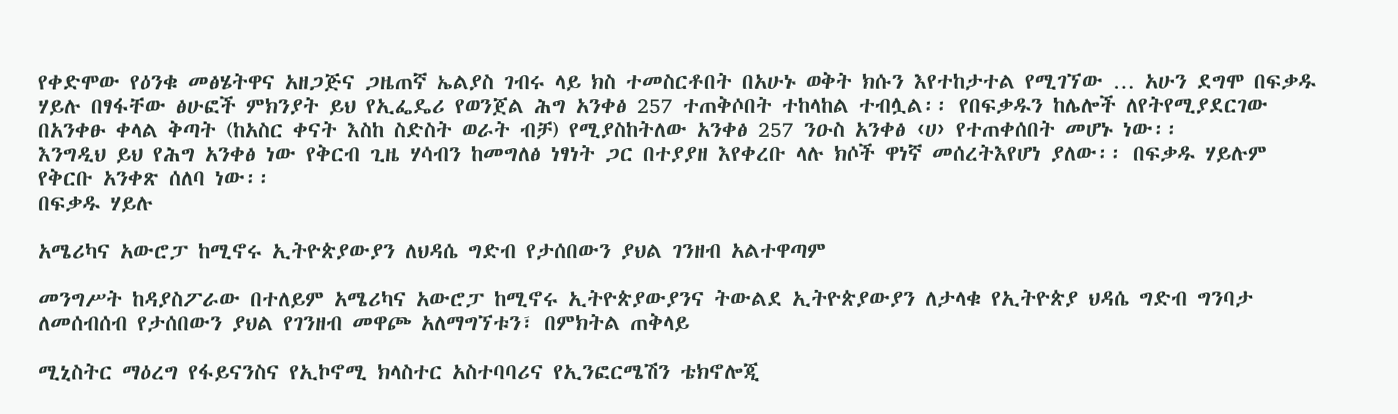የቀድሞው የዕንቁ መፅሄትዋና አዘጋጅና ጋዜጠኛ ኤልያስ ገብሩ ላይ ክስ ተመስርቶበት በአሁኑ ወቅት ክሱን እየተከታተል የሚገኘው … አሁን ደግሞ በፍቃዱ ሃይሉ በፃፋቸው ፅሁፎች ምክንያት ይህ የኢፌዴሪ የወንጀል ሕግ አንቀፅ 257 ተጠቅሶበት ተከላከል ተብሏል፡፡ የበፍቃዱን ከሌሎች ለየትየሚያደርገው በአንቀፁ ቀላል ቅጣት (ከአስር ቀናት እስከ ስድስት ወራት ብቻ) የሚያስከትለው አንቀፅ 257 ንዑስ አንቀፅ ‹ሀ› የተጠቀሰበት መሆኑ ነው፡፡
እንግዲህ ይህ የሕግ አንቀፅ ነው የቅርብ ጊዜ ሃሳብን ከመግለፅ ነፃነት ጋር በተያያዘ እየቀረቡ ላሉ ክሶች ዋነኛ መሰረትእየሆነ ያለው፡፡ በፍቃዱ ሃይሉም የቅርቡ አንቀጽ ሰለባ ነው፡፡
በፍቃዱ ሃይሉ

አሜሪካና አውሮፓ ከሚኖሩ ኢትዮጵያውያን ለህዳሴ ግድብ የታሰበውን ያህል ገንዘብ አልተዋጣም

መንግሥት ከዳያስፖራው በተለይም አሜሪካና አውሮፓ ከሚኖሩ ኢትዮጵያውያንና ትውልደ ኢትዮጵያውያን ለታላቁ የኢትዮጵያ ህዳሴ ግድብ ግንባታ ለመሰብሰብ የታሰበውን ያህል የገንዘብ መዋጮ አለማግኘቱን፣ በምክትል ጠቅላይ

ሚኒስትር ማዕረግ የፋይናንስና የኢኮኖሚ ክላስተር አስተባባሪና የኢንፎርሜሽን ቴክኖሎጂ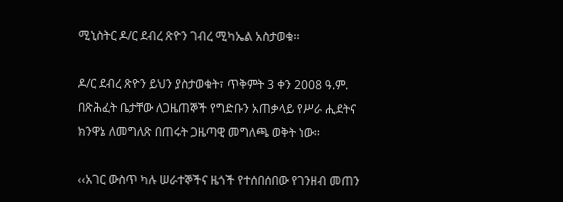ሚኒስትር ዶ/ር ደብረ ጽዮን ገብረ ሚካኤል አስታወቁ፡፡

ዶ/ር ደብረ ጽዮን ይህን ያስታወቁት፣ ጥቅምት 3 ቀን 2008 ዓ.ም. በጽሕፈት ቤታቸው ለጋዜጠኞች የግድቡን አጠቃላይ የሥራ ሒደትና ክንዋኔ ለመግለጽ በጠሩት ጋዜጣዊ መግለጫ ወቅት ነው፡፡

‹‹አገር ውስጥ ካሉ ሠራተኞችና ዜጎች የተሰበሰበው የገንዘብ መጠን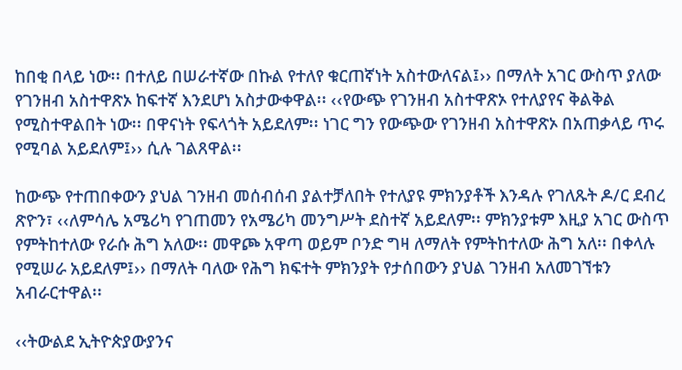ከበቂ በላይ ነው፡፡ በተለይ በሠራተኛው በኩል የተለየ ቁርጠኛነት አስተውለናል፤›› በማለት አገር ውስጥ ያለው የገንዘብ አስተዋጽኦ ከፍተኛ እንደሆነ አስታውቀዋል፡፡ ‹‹የውጭ የገንዘብ አስተዋጽኦ የተለያየና ቅልቅል የሚስተዋልበት ነው፡፡ በዋናነት የፍላጎት አይደለም፡፡ ነገር ግን የውጭው የገንዘብ አስተዋጽኦ በአጠቃላይ ጥሩ የሚባል አይደለም፤›› ሲሉ ገልጸዋል፡፡

ከውጭ የተጠበቀውን ያህል ገንዘብ መሰብሰብ ያልተቻለበት የተለያዩ ምክንያቶች እንዳሉ የገለጹት ዶ/ር ደብረ ጽዮን፣ ‹‹ለምሳሌ አሜሪካ የገጠመን የአሜሪካ መንግሥት ደስተኛ አይደለም፡፡ ምክንያቱም እዚያ አገር ውስጥ የምትከተለው የራሱ ሕግ አለው፡፡ መዋጮ አዋጣ ወይም ቦንድ ግዛ ለማለት የምትከተለው ሕግ አለ፡፡ በቀላሉ የሚሠራ አይደለም፤›› በማለት ባለው የሕግ ክፍተት ምክንያት የታሰበውን ያህል ገንዘብ አለመገኘቱን አብራርተዋል፡፡

‹‹ትውልደ ኢትዮጵያውያንና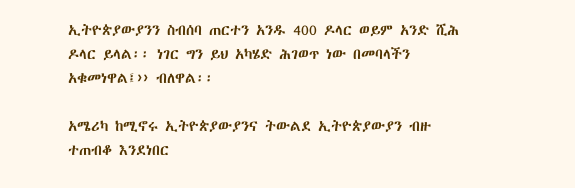ኢትዮጵያውያንን ስብሰባ ጠርተን አንዱ 400 ዶላር ወይም አንድ ሺሕ ዶላር ይላል፡፡ ነገር ግን ይህ አካሄድ ሕገወጥ ነው በመባላችን አቁመነዋል፤›› ብለዋል፡፡

አሜሪካ ከሚኖሩ ኢትዮጵያውያንና ትውልደ ኢትዮጵያውያን ብዙ ተጠብቆ እንደነበር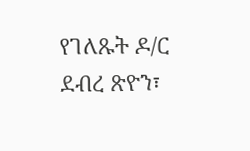የገለጹት ዶ/ር ደብረ ጽዮን፣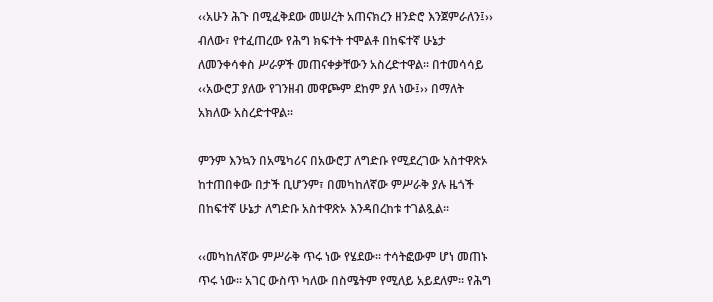‹‹አሁን ሕጉ በሚፈቅደው መሠረት አጠናክረን ዘንድሮ እንጀምራለን፤›› ብለው፣ የተፈጠረው የሕግ ክፍተት ተሞልቶ በከፍተኛ ሁኔታ ለመንቀሳቀስ ሥራዎች መጠናቀቃቸውን አስረድተዋል፡፡ በተመሳሳይ ‹‹አውሮፓ ያለው የገንዘብ መዋጮም ደከም ያለ ነው፤›› በማለት አክለው አስረድተዋል፡፡

ምንም እንኳን በአሜካሪና በአውሮፓ ለግድቡ የሚደረገው አስተዋጽኦ ከተጠበቀው በታች ቢሆንም፣ በመካከለኛው ምሥራቅ ያሉ ዜጎች በከፍተኛ ሁኔታ ለግድቡ አስተዋጽኦ እንዳበረከቱ ተገልጿል፡፡

‹‹መካከለኛው ምሥራቅ ጥሩ ነው የሄደው፡፡ ተሳትፎውም ሆነ መጠኑ ጥሩ ነው፡፡ አገር ውስጥ ካለው በስሜትም የሚለይ አይደለም፡፡ የሕግ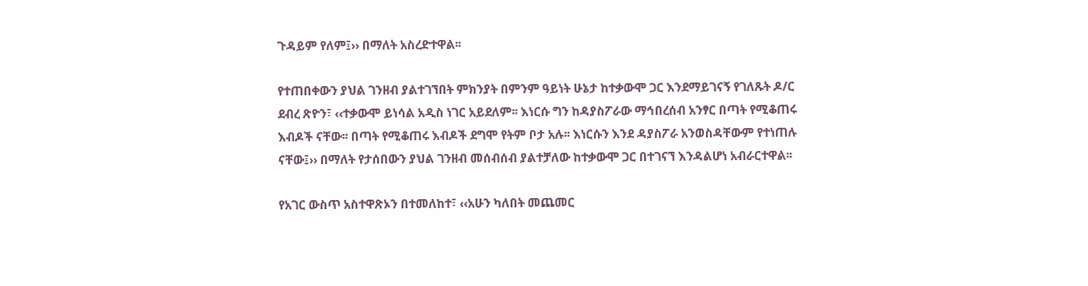ጉዳይም የለም፤›› በማለት አስረድተዋል፡፡

የተጠበቀውን ያህል ገንዘብ ያልተገኘበት ምክንያት በምንም ዓይነት ሁኔታ ከተቃውሞ ጋር እንደማይገናኝ የገለጹት ዶ/ር ደብረ ጽዮን፣ ‹‹ተቃውሞ ይነሳል አዲስ ነገር አይደለም፡፡ እነርሱ ግን ከዳያስፖራው ማኅበረሰብ አንፃር በጣት የሚቆጠሩ እብዶች ናቸው፡፡ በጣት የሚቆጠሩ እብዶች ደግሞ የትም ቦታ አሉ፡፡ እነርሱን እንደ ዳያስፖራ አንወስዳቸውም የተነጠሉ ናቸው፤›› በማለት የታሰበውን ያህል ገንዘብ መሰብሰብ ያልተቻለው ከተቃውሞ ጋር በተገናኘ እንዳልሆነ አብራርተዋል፡፡

የአገር ውስጥ አስተዋጽኦን በተመለከተ፣ ‹‹አሁን ካለበት መጨመር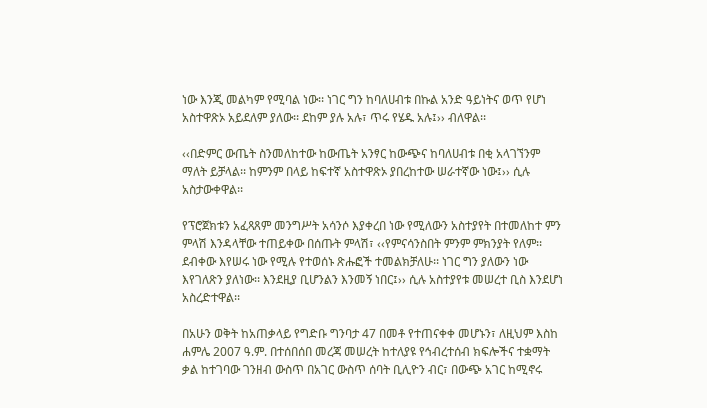ነው እንጂ መልካም የሚባል ነው፡፡ ነገር ግን ከባለሀብቱ በኩል አንድ ዓይነትና ወጥ የሆነ አስተዋጽኦ አይደለም ያለው፡፡ ደከም ያሉ አሉ፣ ጥሩ የሄዱ አሉ፤›› ብለዋል፡፡

‹‹በድምር ውጤት ስንመለከተው ከውጤት አንፃር ከውጭና ከባለሀብቱ በቂ አላገኘንም ማለት ይቻላል፡፡ ከምንም በላይ ከፍተኛ አስተዋጽኦ ያበረከተው ሠራተኛው ነው፤›› ሲሉ አስታውቀዋል፡፡

የፕሮጀክቱን አፈጻጸም መንግሥት አሳንሶ እያቀረበ ነው የሚለውን አስተያየት በተመለከተ ምን ምላሽ እንዳላቸው ተጠይቀው በሰጡት ምላሽ፣ ‹‹የምናሳንስበት ምንም ምክንያት የለም፡፡ ደብቀው እየሠሩ ነው የሚሉ የተወሰኑ ጽሑፎች ተመልክቻለሁ፡፡ ነገር ግን ያለውን ነው እየገለጽን ያለነው፡፡ እንደዚያ ቢሆንልን እንመኝ ነበር፤›› ሲሉ አስተያየቱ መሠረተ ቢስ እንደሆነ አስረድተዋል፡፡

በአሁን ወቅት ከአጠቃላይ የግድቡ ግንባታ 47 በመቶ የተጠናቀቀ መሆኑን፣ ለዚህም እስከ ሐምሌ 2007 ዓ.ም. በተሰበሰበ መረጃ መሠረት ከተለያዩ የኅብረተሰብ ክፍሎችና ተቋማት ቃል ከተገባው ገንዘብ ውስጥ በአገር ውስጥ ሰባት ቢሊዮን ብር፣ በውጭ አገር ከሚኖሩ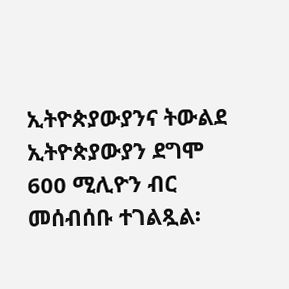ኢትዮጵያውያንና ትውልደ ኢትዮጵያውያን ደግሞ 600 ሚሊዮን ብር መሰብሰቡ ተገልጿል፡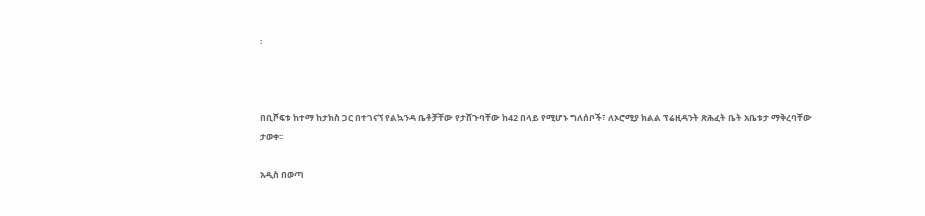፡



በቢሾፍቱ ከተማ ከታክስ ጋር በተገናኘ የልኳንዳ ቤቶቻቸው የታሸጉባቸው ከ42 በላይ የሚሆኑ ግለሰቦች፣ ለኦሮሚያ ክልል ፕሬዚዳንት ጽሕፈት ቤት አቤቱታ ማቅረባቸው ታወቀ፡፡

አዲስ በወጣ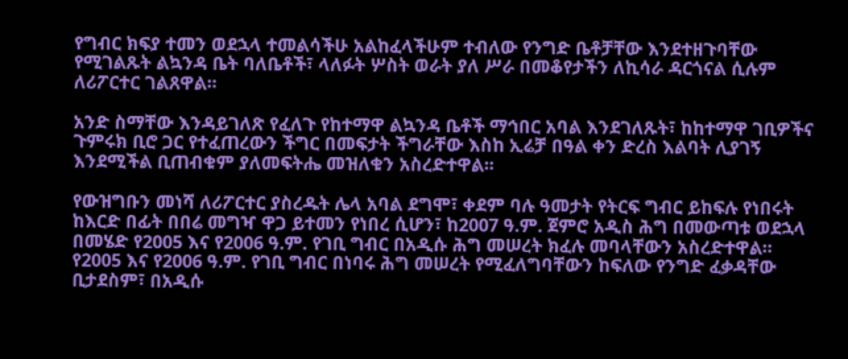የግብር ክፍያ ተመን ወደኋላ ተመልሳችሁ አልከፈላችሁም ተብለው የንግድ ቤቶቻቸው እንደተዘጉባቸው የሚገልጹት ልኳንዳ ቤት ባለቤቶች፣ ላለፉት ሦስት ወራት ያለ ሥራ በመቆየታችን ለኪሳራ ዳርጎናል ሲሉም ለሪፖርተር ገልጸዋል፡፡

አንድ ስማቸው እንዳይገለጽ የፈለጉ የከተማዋ ልኳንዳ ቤቶች ማኅበር አባል እንደገለጹት፣ ከከተማዋ ገቢዎችና ጉምሩክ ቢሮ ጋር የተፈጠረውን ችግር በመፍታት ችግራቸው እስከ ኢሬቻ በዓል ቀን ድረስ እልባት ሊያገኝ እንደሚችል ቢጠብቁም ያለመፍትሔ መዝለቁን አስረድተዋል፡፡

የውዝግቡን መነሻ ለሪፖርተር ያስረዱት ሌላ አባል ደግሞ፣ ቀደም ባሉ ዓመታት የትርፍ ግብር ይከፍሉ የነበሩት ከእርድ በፊት በበሬ መግዣ ዋጋ ይተመን የነበረ ሲሆን፣ ከ2007 ዓ.ም. ጀምሮ አዲስ ሕግ በመውጣቱ ወደኋላ በመሄድ የ2005 እና የ2006 ዓ.ም. የገቢ ግብር በአዲሱ ሕግ መሠረት ክፈሉ መባላቸውን አስረድተዋል፡፡ የ2005 እና የ2006 ዓ.ም. የገቢ ግብር በነባሩ ሕግ መሠረት የሚፈለግባቸውን ከፍለው የንግድ ፈቃዳቸው ቢታደስም፣ በአዲሱ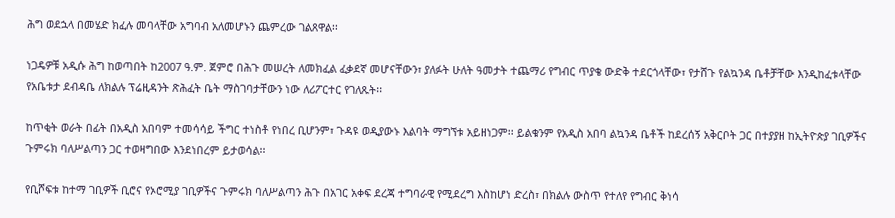ሕግ ወደኋላ በመሄድ ክፈሉ መባላቸው አግባብ አለመሆኑን ጨምረው ገልጸዋል፡፡

ነጋዴዎቹ አዲሱ ሕግ ከወጣበት ከ2007 ዓ.ም. ጀምሮ በሕጉ መሠረት ለመክፈል ፈቃደኛ መሆናቸውን፣ ያለፉት ሁለት ዓመታት ተጨማሪ የግብር ጥያቄ ውድቅ ተደርጎላቸው፣ የታሸጉ የልኳንዳ ቤቶቻቸው እንዲከፈቱላቸው የአቤቱታ ደብዳቤ ለክልሉ ፕሬዚዳንት ጽሕፈት ቤት ማስገባታቸውን ነው ለሪፖርተር የገለጹት፡፡

ከጥቂት ወራት በፊት በአዲስ አበባም ተመሳሳይ ችግር ተነስቶ የነበረ ቢሆንም፣ ጉዳዩ ወዲያውኑ እልባት ማግኘቱ አይዘነጋም፡፡ ይልቁንም የአዲስ አበባ ልኳንዳ ቤቶች ከደረሰኝ አቅርቦት ጋር በተያያዘ ከኢትዮጵያ ገቢዎችና ጉምሩክ ባለሥልጣን ጋር ተወዛግበው እንደነበረም ይታወሳል፡፡

የቢሾፍቱ ከተማ ገቢዎች ቢሮና የኦሮሚያ ገቢዎችና ጉምሩክ ባለሥልጣን ሕጉ በአገር አቀፍ ደረጃ ተግባራዊ የሚደረግ እስከሆነ ድረስ፣ በክልሉ ውስጥ የተለየ የግብር ቅነሳ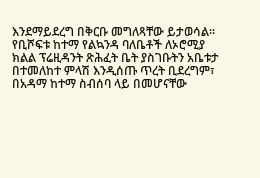እንደማይደረግ በቅርቡ መግለጻቸው ይታወሳል፡፡ የቢሾፍቱ ከተማ የልኳንዳ ባለቤቶች ለኦሮሚያ ክልል ፕሬዚዳንት ጽሕፈት ቤት ያስገቡትን አቤቱታ በተመለከተ ምላሽ እንዲሰጡ ጥረት ቢደረግም፣ በአዳማ ከተማ ስብሰባ ላይ በመሆናቸው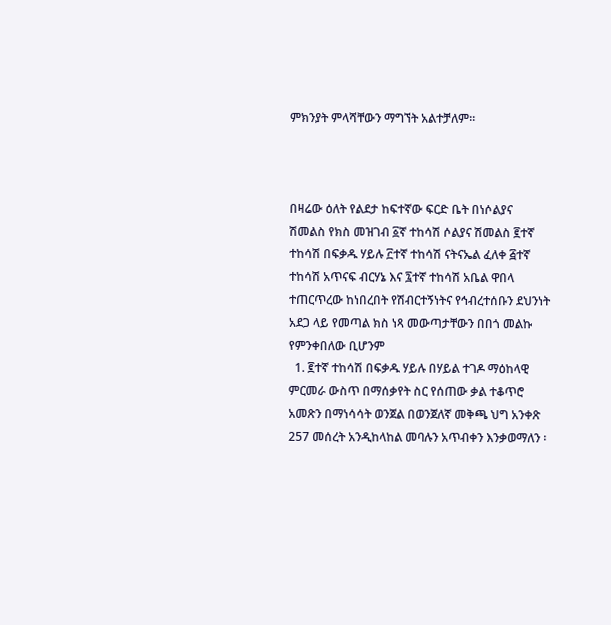ምክንያት ምላሻቸውን ማግኘት አልተቻለም፡፡



በዛሬው ዕለት የልደታ ከፍተኛው ፍርድ ቤት በነሶልያና ሽመልስ የክስ መዝገብ ፩ኛ ተከሳሽ ሶልያና ሽመልስ ፪ተኛ ተከሳሽ በፍቃዱ ሃይሉ ፫ተኛ ተከሳሽ ናትናኤል ፈለቀ ፭ተኛ ተከሳሽ አጥናፍ ብርሃኔ እና ፯ተኛ ተከሳሽ አቤል ዋበላ ተጠርጥረው ከነበረበት የሽብርተኝነትና የኅብረተሰቡን ደህንነት አደጋ ላይ የመጣል ክስ ነጻ መውጣታቸውን በበጎ መልኩ የምንቀበለው ቢሆንም
  1. ፪ተኛ ተከሳሽ በፍቃዱ ሃይሉ በሃይል ተገዶ ማዕከላዊ ምርመራ ውስጥ በማሰቃየት ስር የሰጠው ቃል ተቆጥሮ አመጽን በማነሳሳት ወንጀል በወንጀለኛ መቅጫ ህግ አንቀጽ 257 መሰረት አንዲከላከል መባሉን አጥብቀን እንቃወማለን ፡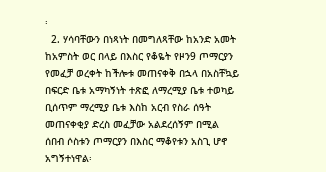፡
  2. ሃሳባቸውን በነጻነት በመግለጻቸው ከአንድ አመት ከአምስት ወር በላይ በእስር የቆዬት የዞን9 ጦማርያን የመፈቻ ወረቀት ከችሎቱ መጠናቀቅ በኋላ በአስቸኳይ በፍርድ ቤቱ አማካኝነት ተጽፎ ለማረሚያ ቤቱ ተወካይ ቢሰጥም ማረሚያ ቤቱ እስከ አርብ የስራ ሰዓት መጠናቀቂያ ድረስ መፈቻው አልደረሰኝም በሚል ሰበብ ሶስቱን ጦማርያን በእስር ማቆየቱን አስጊ ሆኖ አግኝተነዋል፡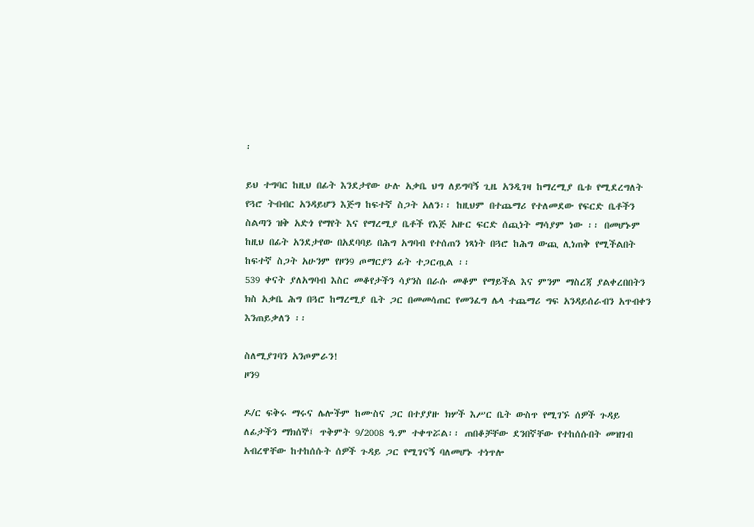፡

ይህ ተግባር ከዚህ በፊት እንደታየው ሁሉ አቃቤ ህግ ለይግባኝ ጊዜ አንዲገዛ ከማረሚያ ቤቱ የሚደረግለት የጓሮ ትብብር አንዳይሆን እጅግ ከፍተኛ ስጋት አለን፡፡ ከዚህም በተጨማሪ የተለመደው የፍርድ ቤቶችን ስልጣን ዝቅ አድጎ የማየት እና የማረሚያ ቤቶች የእጅ አዙር ፍርድ ሰጪነት ማሳያም ነው ፡፡ በመሆኑም ከዚህ በፊት አንደታየው በአደባባይ በሕግ አግባብ የተሰጠን ነጻነት በጓሮ ከሕግ ውጪ ሊነጠቅ የሚችልበት ከፍተኛ ስጋት አሁንም የዞን9 ጦማርያን ፊት ተጋርጧል ፡፡
539 ቀናት ያለአግባብ እስር መቆየታችን ሳያንስ በራሱ መቆም የማይችል እና ምንም ማስረጃ ያልቀረበበትን ክስ አቃቤ ሕግ በጓሮ ከማረሚያ ቤት ጋር በመመሳጠር የመንፈግ ሌላ ተጨማሪ ግፍ አንዳይሰራብን አጥብቀን እንጠይቃለን ፡፡

ስለሚያገባን አንጦምራን!
ዞን9

ዶ/ር ፍቅሩ ማሩና ሌሎችም ከሙስና ጋር በተያያዙ ክሦች እሥር ቤት ውስጥ የሚገኙ ሰዎች ጉዳይ ለፊታችን ማክሰኞ፤ ጥቅምት 9/2008 ዓ.ም ተቀጥሯል፡፡ ጠበቆቻቸው ደንበኛቸው የተከሰሱበት መዝገብ አብረዋቸው ከተከሰሱት ሰዎች ጉዳይ ጋር የሚገናኝ ባለመሆኑ ተነጥሎ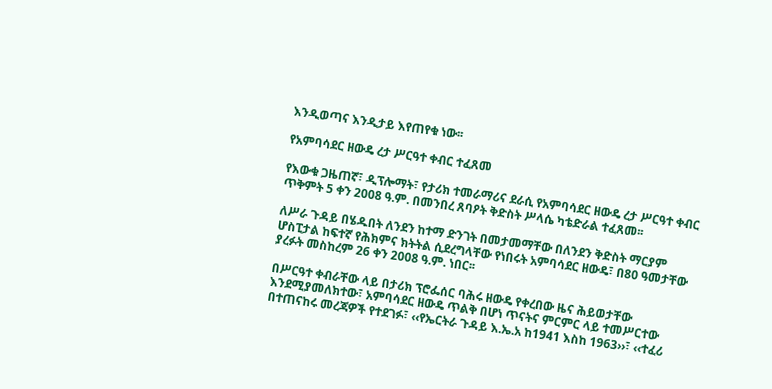እንዲወጣና እንዲታይ እየጠየቁ ነው፡፡

የአምባሳደር ዘውዴ ረታ ሥርዓተ ቀብር ተፈጸመ

የእውቁ ጋዜጠኛ፣ ዲፕሎማት፣ የታሪክ ተመራማሪና ደራሲ የአምባሳደር ዘውዴ ረታ ሥርዓተ ቀብር ጥቅምት 5 ቀን 2008 ዓ.ም. በመንበረ ጸባዖት ቅድስት ሥላሴ ካቴድራል ተፈጸመ፡፡

ለሥራ ጉዳይ በሄዱበት ለንደን ከተማ ድንገት በመታመማቸው በለንደን ቅድስት ማርያም ሆስፒታል ከፍተኛ የሕክምና ክትትል ሲደረግላቸው የነበሩት አምባሳደር ዘውዴ፣ በ80 ዓመታቸው ያረፉት መስከረም 26 ቀን 2008 ዓ.ም. ነበር፡፡

በሥርዓተ ቀብራቸው ላይ በታሪክ ፕሮፌሰር ባሕሩ ዘውዴ የቀረበው ዜና ሕይወታቸው እንደሚያመለክተው፣ አምባሳደር ዘውዴ ጥልቅ በሆነ ጥናትና ምርምር ላይ ተመሥርተው በተጠናከሩ መረጃዎች የተደገፉ፣ ‹‹የኤርትራ ጉዳይ እ.ኤ.አ ከ1941 እስከ 1963››፣ ‹‹ተፈሪ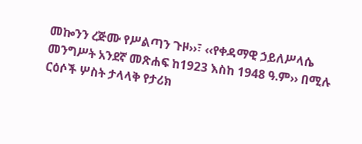መኰንን ረጅሙ የሥልጣን ጉዞ››፣ ‹‹የቀዳማዊ ኃይለሥላሴ መንግሥት አንደኛ መጽሐፍ ከ1923 እስከ 1948 ዓ.ም›› በሚሉ ርዕሶች ሦስት ታላላቅ የታሪክ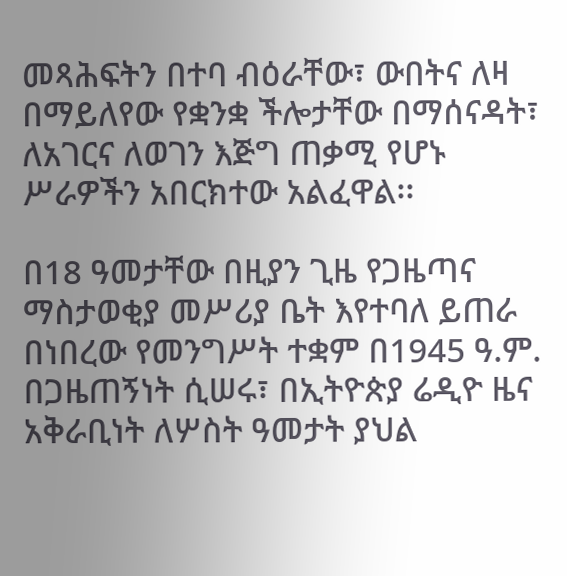መጻሕፍትን በተባ ብዕራቸው፣ ውበትና ለዛ በማይለየው የቋንቋ ችሎታቸው በማሰናዳት፣ ለአገርና ለወገን እጅግ ጠቃሚ የሆኑ ሥራዎችን አበርክተው አልፈዋል፡፡

በ18 ዓመታቸው በዚያን ጊዜ የጋዜጣና ማስታወቂያ መሥሪያ ቤት እየተባለ ይጠራ በነበረው የመንግሥት ተቋም በ1945 ዓ.ም. በጋዜጠኝነት ሲሠሩ፣ በኢትዮጵያ ሬዲዮ ዜና አቅራቢነት ለሦስት ዓመታት ያህል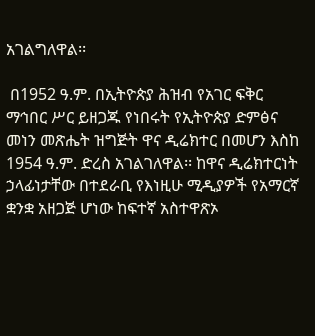አገልግለዋል፡፡

 በ1952 ዓ.ም. በኢትዮጵያ ሕዝብ የአገር ፍቅር ማኅበር ሥር ይዘጋጁ የነበሩት የኢትዮጵያ ድምፅና መነን መጽሔት ዝግጅት ዋና ዲሬክተር በመሆን እስከ 1954 ዓ.ም. ድረስ አገልገለዋል፡፡ ከዋና ዲሬክተርነት ኃላፊነታቸው በተደራቢ የእነዚሁ ሚዲያዎች የአማርኛ ቋንቋ አዘጋጅ ሆነው ከፍተኛ አስተዋጽኦ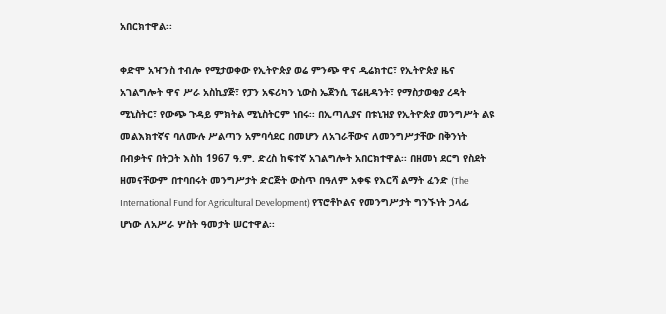አበርክተዋል፡፡

ቀድሞ አዣንስ ተብሎ የሚታወቀው የኢትዮጵያ ወሬ ምንጭ ዋና ዲሬክተር፣ የኢትዮጵያ ዜና አገልግሎት ዋና ሥራ አስኪያጅ፣ የፓን አፍሪካን ኒውስ ኤጀንሲ ፕሬዚዳንት፣ የማስታወቂያ ረዳት ሚኒስትር፣ የውጭ ጉዳይ ምክትል ሚኒስትርም ነበሩ፡፡ በኢጣሊያና በቱኒዝያ የኢትዮጵያ መንግሥት ልዩ መልእክተኛና ባለሙሉ ሥልጣን አምባሳደር በመሆን ለአገራቸውና ለመንግሥታቸው በቅንነት በብቃትና በትጋት እስከ 1967 ዓ.ም. ድረስ ከፍተኛ አገልግሎት አበርክተዋል፡፡ በዘመነ ደርግ የስደት ዘመናቸውም በተባበሩት መንግሥታት ድርጅት ውስጥ በዓለም አቀፍ የእርሻ ልማት ፈንድ (The International Fund for Agricultural Development) የፕሮቶኮልና የመንግሥታት ግንኙነት ኃላፊ ሆነው ለአሥራ ሦስት ዓመታት ሠርተዋል፡፡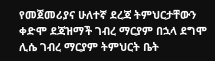የመጀመሪያና ሁለተኛ ደረጃ ትምህርታቸውን ቀድሞ ደጃዝማች ገብረ ማርያም በኋላ ደግሞ ሊሴ ገብረ ማርያም ትምህርት ቤት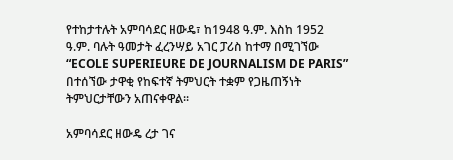የተከታተሉት አምባሳደር ዘውዴ፣ ከ1948 ዓ.ም. እስከ 1952 ዓ.ም. ባሉት ዓመታት ፈረንሣይ አገር ፓሪስ ከተማ በሚገኘው “ECOLE SUPERIEURE DE JOURNALISM DE PARIS” በተሰኘው ታዋቂ የከፍተኛ ትምህርት ተቋም የጋዜጠኝነት ትምህርታቸውን አጠናቀዋል፡፡

አምባሳደር ዘውዴ ረታ ገና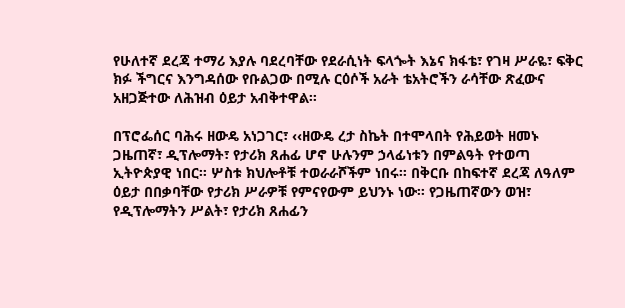የሁለተኛ ደረጃ ተማሪ እያሉ ባደረባቸው የደራሲነት ፍላጐት እኔና ክፋቴ፣ የገዛ ሥራዬ፣ ፍቅር ክፉ ችግርና እንግዳሰው የቡልጋው በሚሉ ርዕሶች አራት ቴአትሮችን ራሳቸው ጽፈውና አዘጋጅተው ለሕዝብ ዕይታ አብቅተዋል፡፡

በፕሮፌሰር ባሕሩ ዘውዴ አነጋገር፣ ‹‹ዘውዴ ረታ ስኬት በተሞላበት የሕይወት ዘመኑ ጋዜጠኛ፣ ዲፕሎማት፣ የታሪክ ጸሐፊ ሆኖ ሁሉንም ኃላፊነቱን በምልዓት የተወጣ ኢትዮጵያዊ ነበር፡፡ ሦስቱ ክህሎቶቹ ተወራራሾችም ነበሩ፡፡ በቅርቡ በከፍተኛ ደረጃ ለዓለም ዕይታ በበቃባቸው የታሪክ ሥራዎቹ የምናየውም ይህንኑ ነው፡፡ የጋዜጠኛውን ወዝ፣ የዲፕሎማትን ሥልት፣ የታሪክ ጸሐፊን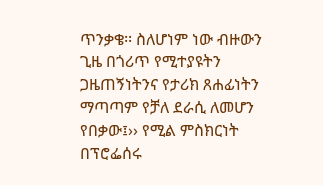ጥንቃቄ፡፡ ስለሆነም ነው ብዙውን ጊዜ በጎሪጥ የሚተያዩትን ጋዜጠኝነትንና የታሪክ ጸሐፊነትን ማጣጣም የቻለ ደራሲ ለመሆን የበቃው፤›› የሚል ምስክርነት በፕሮፌሰሩ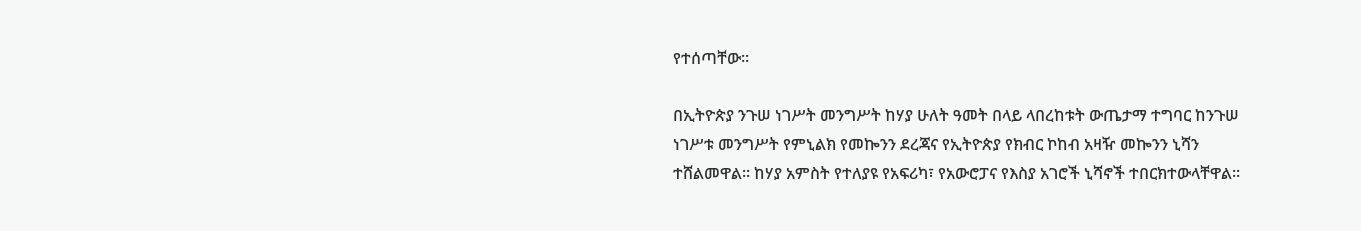የተሰጣቸው፡፡

በኢትዮጵያ ንጉሠ ነገሥት መንግሥት ከሃያ ሁለት ዓመት በላይ ላበረከቱት ውጤታማ ተግባር ከንጉሠ ነገሥቱ መንግሥት የምኒልክ የመኰንን ደረጃና የኢትዮጵያ የክብር ኮከብ አዛዥ መኰንን ኒሻን ተሸልመዋል፡፡ ከሃያ አምስት የተለያዩ የአፍሪካ፣ የአውሮፓና የእስያ አገሮች ኒሻኖች ተበርክተውላቸዋል፡፡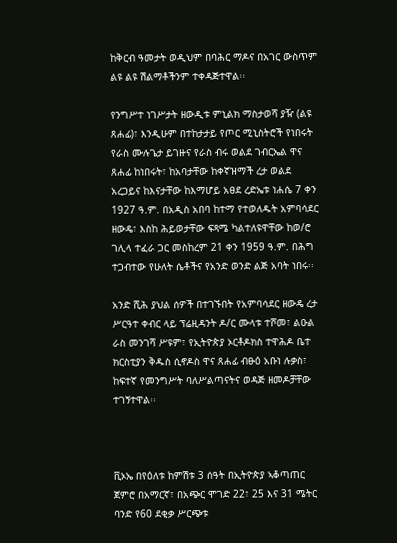ከቅርብ ዓመታት ወዲህም በባሕር ማዶና በአገር ውስጥም ልዩ ልዩ ሽልማቶችንም ተቀዳጅተዋል፡፡

የንግሥተ ነገሥታት ዘውዲቱ ምኒልክ ማስታወሻ ያዥ (ልዩ ጸሐፊ)፣ እንዲሁም በተከታታይ የጦር ሚኒስትሮች የነበሩት የራስ ሙሉጌታ ይገዙና የራስ ብሩ ወልደ ገብርኤል ዋና ጸሐፊ ከነበሩት፣ ከአባታቸው ከቀኛዝማች ረታ ወልደ አረጋይና ከእናታቸው ከእማሆይ አፀደ ረድኤቱ ነሐሴ 7 ቀን 1927 ዓ.ም. በአዲስ አበባ ከተማ የተወለዱት አምባሳደር ዘውዴ፣ እስከ ሕይወታቸው ፍጻሜ ካልተለዩዋቸው ከወ/ሮ ገሊላ ተፈራ ጋር መስከረም 21 ቀን 1959 ዓ.ም. በሕግ ተጋብተው የሁለት ሴቶችና የአንድ ወንድ ልጅ አባት ነበሩ፡፡

አንድ ሺሕ ያህል ሰዎች በተገኙበት የአምባሳደር ዘውዴ ረታ ሥርዓተ ቀብር ላይ ፕሬዚዳንት ዶ/ር ሙላቱ ተሾመ፣ ልዑል ራስ መንገሻ ሥዩም፣ የኢትዮጵያ ኦርቶዶክስ ተዋሕዶ ቤተ ክርስቲያን ቅዱስ ሲኖዶስ ዋና ጸሐፊ ብፁዕ አቡነ ሉቃስ፣ ከፍተኛ የመንግሥት ባለሥልጣናትና ወዳጅ ዘመዶቻቸው ተገኝተዋል፡፡



ቪኦኤ በየዕለቱ ከምሽቱ 3 ሰዓት በኢትዮጵያ ኣቆጣጠር ጀምሮ በአማርኛ፣ በአጭር ሞገድ 22፣ 25 እና 31 ሜትር ባንድ የ60 ደቂቃ ሥርጭቱ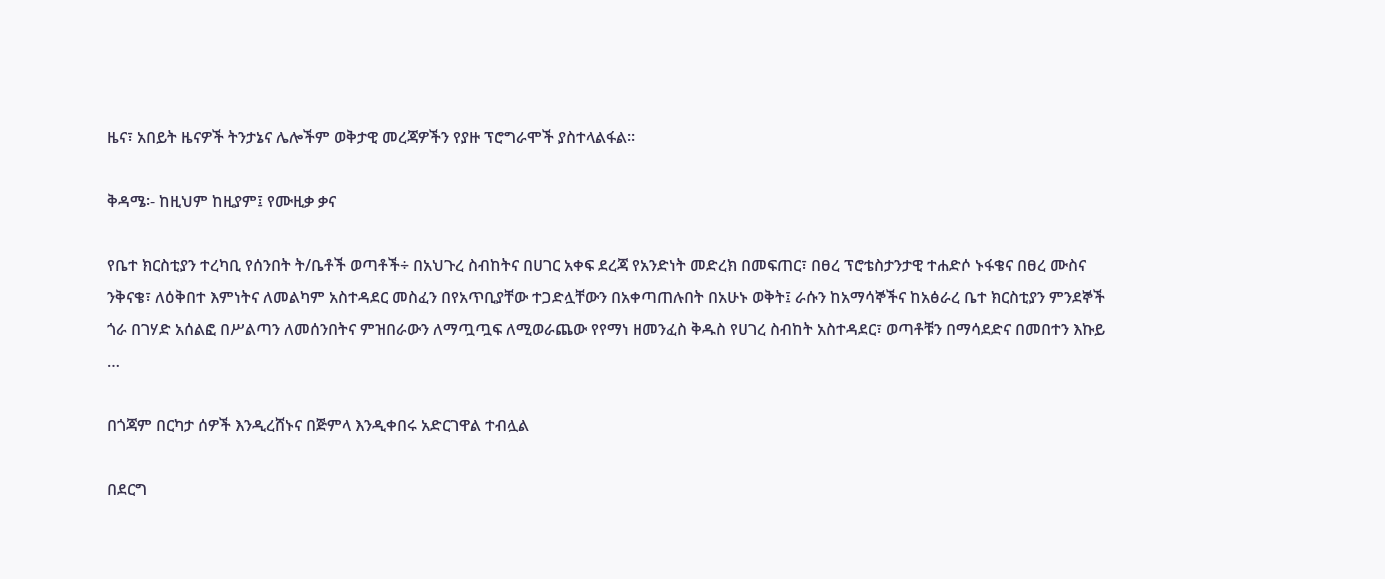ዜና፣ አበይት ዜናዎች ትንታኔና ሌሎችም ወቅታዊ መረጃዎችን የያዙ ፕሮግራሞች ያስተላልፋል።

ቅዳሜ፡- ከዚህም ከዚያም፤ የሙዚቃ ቃና

የቤተ ክርስቲያን ተረካቢ የሰንበት ት/ቤቶች ወጣቶች÷ በአህጉረ ስብከትና በሀገር አቀፍ ደረጃ የአንድነት መድረክ በመፍጠር፣ በፀረ ፕሮቴስታንታዊ ተሐድሶ ኑፋቄና በፀረ ሙስና ንቅናቄ፣ ለዕቅበተ እምነትና ለመልካም አስተዳደር መስፈን በየአጥቢያቸው ተጋድሏቸውን በአቀጣጠሉበት በአሁኑ ወቅት፤ ራሱን ከአማሳኞችና ከአፅራረ ቤተ ክርስቲያን ምንደኞች ጎራ በገሃድ አሰልፎ በሥልጣን ለመሰንበትና ምዝበራውን ለማጧጧፍ ለሚወራጨው የየማነ ዘመንፈስ ቅዱስ የሀገረ ስብከት አስተዳደር፣ ወጣቶቹን በማሳደድና በመበተን እኩይ …

በጎጃም በርካታ ሰዎች እንዲረሸኑና በጅምላ እንዲቀበሩ አድርገዋል ተብሏል

በደርግ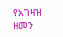የአገዛዝ ዘመን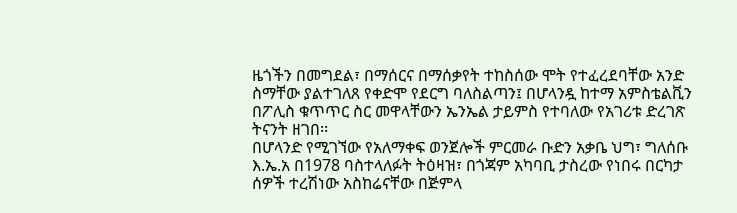ዜጎችን በመግደል፣ በማሰርና በማሰቃየት ተከስሰው ሞት የተፈረደባቸው አንድ ስማቸው ያልተገለጸ የቀድሞ የደርግ ባለስልጣን፤ በሆላንዷ ከተማ አምስቴልቪን በፖሊስ ቁጥጥር ስር መዋላቸውን ኤንኤል ታይምስ የተባለው የአገሪቱ ድረገጽ ትናንት ዘገበ፡፡
በሆላንድ የሚገኘው የአለማቀፍ ወንጀሎች ምርመራ ቡድን አቃቤ ህግ፣ ግለሰቡ እ.ኤ.አ በ1978 ባስተላለፉት ትዕዛዝ፣ በጎጃም አካባቢ ታስረው የነበሩ በርካታ ሰዎች ተረሽነው አስከሬናቸው በጅምላ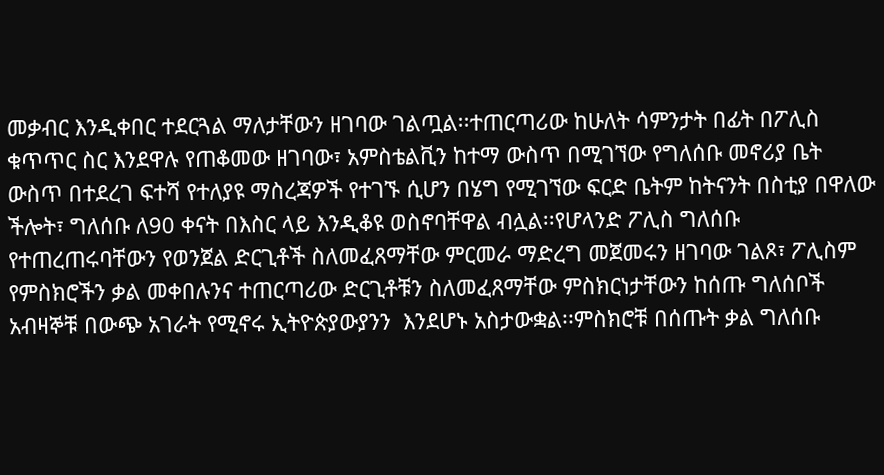መቃብር እንዲቀበር ተደርጓል ማለታቸውን ዘገባው ገልጧል፡፡ተጠርጣሪው ከሁለት ሳምንታት በፊት በፖሊስ ቁጥጥር ስር እንደዋሉ የጠቆመው ዘገባው፣ አምስቴልቪን ከተማ ውስጥ በሚገኘው የግለሰቡ መኖሪያ ቤት ውስጥ በተደረገ ፍተሻ የተለያዩ ማስረጃዎች የተገኙ ሲሆን በሄግ የሚገኘው ፍርድ ቤትም ከትናንት በስቲያ በዋለው ችሎት፣ ግለሰቡ ለ90 ቀናት በእስር ላይ እንዲቆዩ ወስኖባቸዋል ብሏል፡፡የሆላንድ ፖሊስ ግለሰቡ የተጠረጠሩባቸውን የወንጀል ድርጊቶች ስለመፈጸማቸው ምርመራ ማድረግ መጀመሩን ዘገባው ገልጾ፣ ፖሊስም የምስክሮችን ቃል መቀበሉንና ተጠርጣሪው ድርጊቶቹን ስለመፈጸማቸው ምስክርነታቸውን ከሰጡ ግለሰቦች አብዛኞቹ በውጭ አገራት የሚኖሩ ኢትዮጵያውያንን  እንደሆኑ አስታውቋል፡፡ምስክሮቹ በሰጡት ቃል ግለሰቡ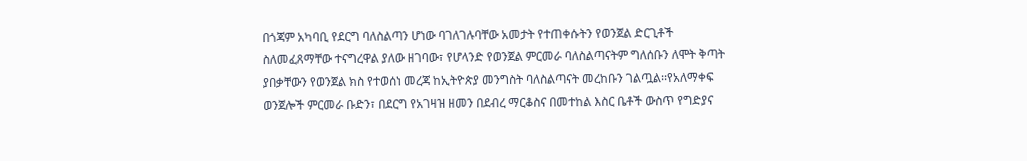በጎጃም አካባቢ የደርግ ባለስልጣን ሆነው ባገለገሉባቸው አመታት የተጠቀሱትን የወንጀል ድርጊቶች ስለመፈጸማቸው ተናግረዋል ያለው ዘገባው፣ የሆላንድ የወንጀል ምርመራ ባለስልጣናትም ግለሰቡን ለሞት ቅጣት ያበቃቸውን የወንጀል ክስ የተወሰነ መረጃ ከኢትዮጵያ መንግስት ባለስልጣናት መረከቡን ገልጧል፡፡የአለማቀፍ ወንጀሎች ምርመራ ቡድን፣ በደርግ የአገዛዝ ዘመን በደብረ ማርቆስና በመተከል እስር ቤቶች ውስጥ የግድያና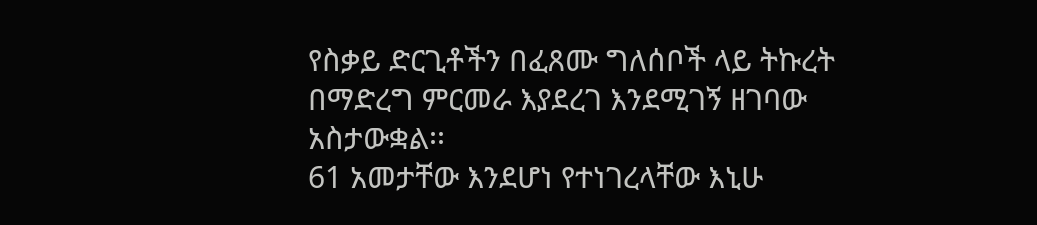የስቃይ ድርጊቶችን በፈጸሙ ግለሰቦች ላይ ትኩረት በማድረግ ምርመራ እያደረገ እንደሚገኝ ዘገባው አስታውቋል፡፡
61 አመታቸው እንደሆነ የተነገረላቸው እኒሁ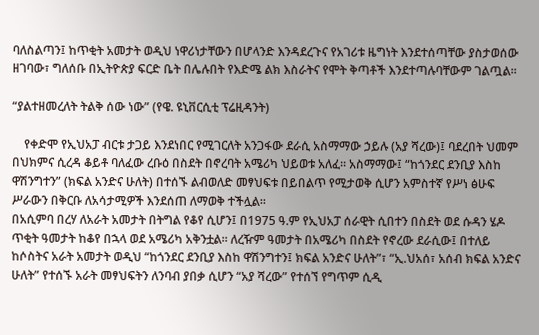ባለስልጣን፤ ከጥቂት አመታት ወዲህ ነዋሪነታቸውን በሆላንድ እንዳደረጉና የአገሪቱ ዜግነት እንደተሰጣቸው ያስታወሰው ዘገባው፣ ግለሰቡ በኢትዮጵያ ፍርድ ቤት በሌሉበት የእድሜ ልክ እስራትና የሞት ቅጣቶች እንደተጣሉባቸውም ገልጧል፡፡

“ያልተዘመረለት ትልቅ ሰው ነው” (የዌ. ዩኒቨርሲቲ ፕሬዚዳንት)

    የቀድሞ የኢህአፓ ብርቱ ታጋይ እንደነበር የሚገርለት አንጋፋው ደራሲ አስማማው ኃይሉ (አያ ሻረው)፤ ባደረበት ህመም በህክምና ሲረዳ ቆይቶ ባለፈው ረቡዕ በስደት በኖረባት አሜሪካ ህይወቱ አለፈ፡፡ አስማማው፤ “ከጎንደር ደንቢያ እስከ ዋሽንግተን” (ክፍል አንድና ሁለት) በተሰኙ ልብወለድ መፃህፍቱ በይበልጥ የሚታወቅ ሲሆን አምስተኛ የሥነ ፅሁፍ ሥራውን በቅርቡ ለአሳታሚዎች እንደሰጠ ለማወቅ ተችሏል፡፡
በአሲምባ በረሃ ለአራት አመታት በትግል የቆየ ሲሆን፤ በ1975 ዓ.ም የኢህአፓ ሰራዊት ሲበተን በስደት ወደ ሱዳን ሄዶ ጥቂት ዓመታት ከቆየ በኋላ ወደ አሜሪካ አቅንቷል፡፡ ለረዥም ዓመታት በአሜሪካ በስደት የኖረው ደራሲው፤ በተለይ ከሶስትና አራት አመታት ወዲህ “ከጎንደር ደንቢያ እስከ ዋሽንግተን፤ ክፍል አንድና ሁለት”፣ “ኢ.ህአሰ፣ አሰብ ክፍል አንድና ሁለት” የተሰኙ አራት መፃህፍትን ለንባብ ያበቃ ሲሆን “አያ ሻረው” የተሰኘ የግጥም ሲዲ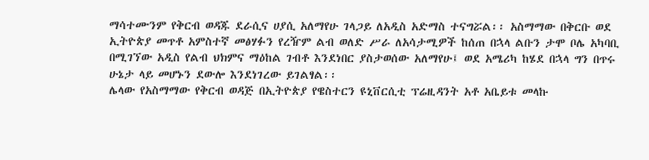ማሳተሙንም የቅርብ ወዳጁ ደራሲና ሀያሲ አለማየሁ ገላጋይ ለአዲስ አድማስ ተናግሯል፡፡ አስማማው በቅርቡ ወደ ኢትዮጵያ መጥቶ አምስተኛ መፅሃፉን የረዥም ልብ ወለድ ሥራ ለአሳታሚዎች ከሰጠ በኋላ ልቡን ታሞ ቦሌ አካባቢ በሚገኘው አዲስ የልብ ህክምና ማዕከል ገብቶ እንደነበር ያስታወሰው አለማየሁ፤ ወደ አሜሪካ ከሄደ በኋላ ግን በጥሩ ሁኔታ ላይ መሆኑን ደውሎ እንደነገረው ይገልፃል፡፡
ሌላው የአስማማው የቅርብ ወዳጅ በኢትዮጵያ የዌስተርን ዩኒቨርሲቲ ፕሬዚዳንት አቶ አቤይቱ መላኩ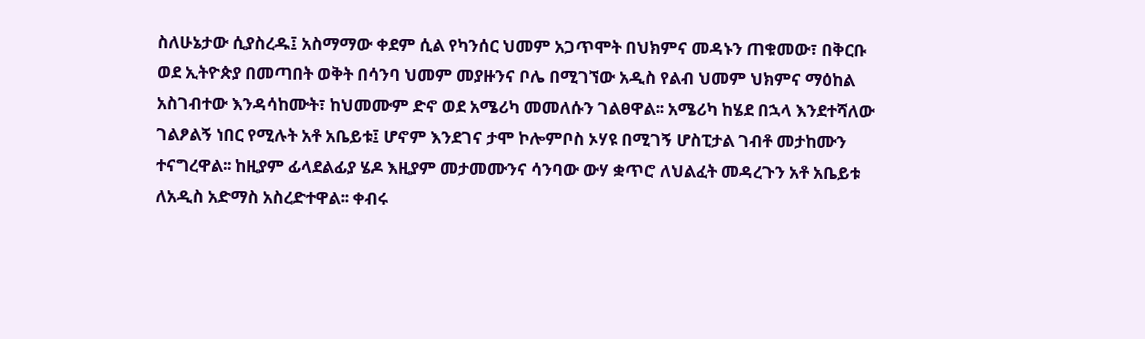ስለሁኔታው ሲያስረዱ፤ አስማማው ቀደም ሲል የካንሰር ህመም አጋጥሞት በህክምና መዳኑን ጠቁመው፣ በቅርቡ ወደ ኢትዮጵያ በመጣበት ወቅት በሳንባ ህመም መያዙንና ቦሌ በሚገኘው አዲስ የልብ ህመም ህክምና ማዕከል አስገብተው እንዳሳከሙት፣ ከህመሙም ድኖ ወደ አሜሪካ መመለሱን ገልፀዋል፡፡ አሜሪካ ከሄደ በኋላ እንደተሻለው ገልፆልኝ ነበር የሚሉት አቶ አቤይቱ፤ ሆኖም እንደገና ታሞ ኮሎምቦስ ኦሃዩ በሚገኝ ሆስፒታል ገብቶ መታከሙን ተናግረዋል፡፡ ከዚያም ፊላደልፊያ ሄዶ እዚያም መታመሙንና ሳንባው ውሃ ቋጥሮ ለህልፈት መዳረጉን አቶ አቤይቱ ለአዲስ አድማስ አስረድተዋል፡፡ ቀብሩ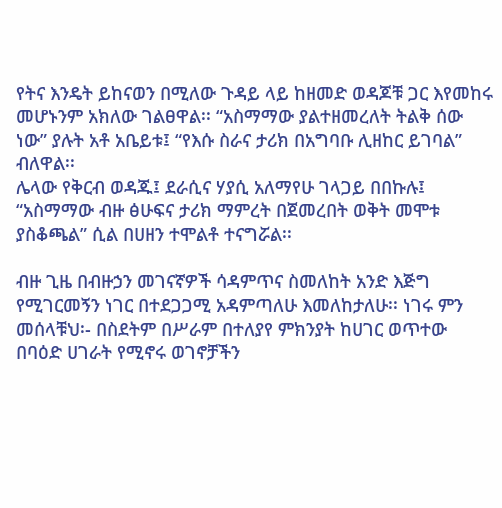የትና እንዴት ይከናወን በሚለው ጉዳይ ላይ ከዘመድ ወዳጆቹ ጋር እየመከሩ መሆኑንም አክለው ገልፀዋል፡፡ “አስማማው ያልተዘመረለት ትልቅ ሰው ነው” ያሉት አቶ አቤይቱ፤ “የእሱ ስራና ታሪክ በአግባቡ ሊዘከር ይገባል” ብለዋል፡፡
ሌላው የቅርብ ወዳጁ፤ ደራሲና ሃያሲ አለማየሁ ገላጋይ በበኩሉ፤ “አስማማው ብዙ ፅሁፍና ታሪክ ማምረት በጀመረበት ወቅት መሞቱ ያስቆጫል” ሲል በሀዘን ተሞልቶ ተናግሯል፡፡

ብዙ ጊዜ በብዙኃን መገናኛዎች ሳዳምጥና ስመለከት አንድ እጅግ የሚገርመኝን ነገር በተደጋጋሚ አዳምጣለሁ እመለከታለሁ፡፡ ነገሩ ምን መሰላቹህ፡- በስደትም በሥራም በተለያየ ምክንያት ከሀገር ወጥተው በባዕድ ሀገራት የሚኖሩ ወገኖቻችን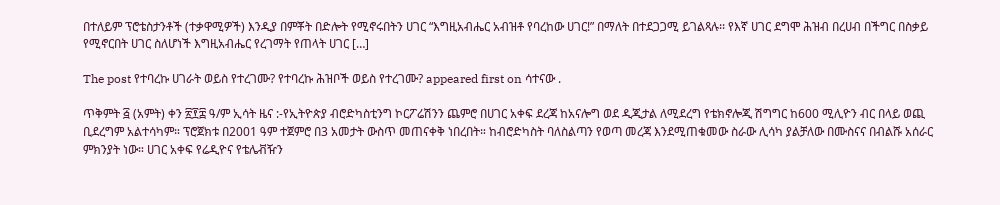በተለይም ፕሮቴስታንቶች (ተቃዋሚዎች) እንዲያ በምቾት በድሎት የሚኖሩበትን ሀገር “እግዚአብሔር አብዝቶ የባረከው ሀገር!” በማለት በተደጋጋሚ ይገልጻሉ፡፡ የእኛ ሀገር ደግሞ ሕዝብ በረሀብ በችግር በስቃይ የሚኖርበት ሀገር ስለሆነች እግዚአብሔር የረገማት የጠላት ሀገር […]

The post የተባረኩ ሀገራት ወይስ የተረገሙ? የተባረኩ ሕዝቦች ወይስ የተረገሙ? appeared first on ሳተናው .

ጥቅምት ፭ (አምት) ቀን ፳፻፰ ዓ/ም ኢሳት ዜና :-የኢትዮጵያ ብሮድካስቲንግ ኮርፖሬሽንን ጨምሮ በሀገር አቀፍ ደረጃ ከአናሎግ ወደ ዲጂታል ለሚደረግ የቴክኖሎጂ ሽግግር ከ600 ሚሊዮን ብር በላይ ወጪ ቢደረግም አልተሳካም። ፕሮጀክቱ በ2001 ዓም ተጀምሮ በ3 አመታት ውስጥ መጠናቀቅ ነበረበት። ከብሮድካስት ባለስልጣን የወጣ መረጃ እንደሚጠቁመው ስራው ሊሳካ ያልቻለው በሙስናና በብልሹ አሰራር ምክንያት ነው። ሀገር አቀፍ የሬዲዮና የቴሌቭዥን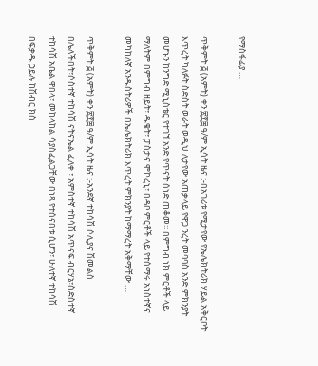የማስፋፊያ …

ጥቅምት ፭ (አምት) ቀን ፳፻፰ ዓ/ም ኢሳት ዜና :-በአገሪቱ የሚታየው የኤሌክትሪክ ሃይል አቅርቦት እጥረት ካለፉት ስድስት ወራት ወዲህ ለታየው አጠቃላይ የዋጋ ንረት መባባስ አንድ ምክንያት መሆኑን ከንግድ ሚኒስቴር የተገኘ አንድ የጥናት ሰነድ ጠቆመ፡፡ በምግብ ነክ ምርቶች ላይ ማለትም በምግብ ዘይት፣ ዱቄት፣ ፓስታና ሞኮረኒ፣ በዳቦ ምርቶች ላይ የተሰማሩ አነስተኛና መካከለኛ አንዱስትሪዎች በኤሌክትሪክ እጥረት ምክንያት ከማማረት አቅማቸው …

ጥቅምት ፭ (አምት) ቀን ፳፻፰ ዓ/ም ኢሳት ዜና :-አንደኛ ተከሳሽ ሶሊያና ሽመልስ በሌለችበት፣ሶስተኛ ተከሳሽ ናትናኤል ፈለቀ ፣ አምስተኛ ተከሳሽ አጥናፍ ብርሃኔ፣ስድስተኛ ተከሳሽ አቤል ዋበላ፣ መከላከል ሳያስፈልጋቸው በነጻ የተሰናበቱ ሲሆን፣ ሁለተኛ ተከሳሽ በፍቃዱ ኃይሉ ከሽብር ክስ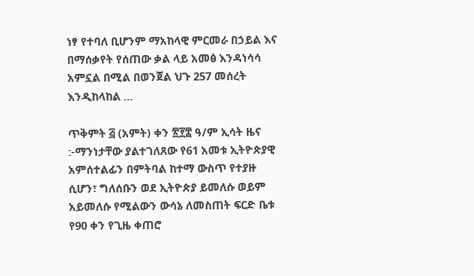ነፃ የተባለ ቢሆንም ማአከላዊ ምርመራ በኃይል እና በማሰቃየት የሰጠው ቃል ላይ አመፅ እንዳነሳሳ አምኗል በሚል በወንጀል ህጉ 257 መሰረት እንዲከላከል …

ጥቅምት ፭ (አምት) ቀን ፳፻፰ ዓ/ም ኢሳት ዜና :-ማንነታቸው ያልተገለጸው የ61 አመቱ ኢትዮጵያዊ አምሰተልፊን በምትባል ከተማ ውስጥ የተያዙ ሲሆን፣ ግለሰቡን ወደ ኢትዮጵያ ይመለሱ ወይም አይመለሱ የሚልውን ውሳኔ ለመስጠት ፍርድ ቤቱ የ90 ቀን የጊዜ ቀጠሮ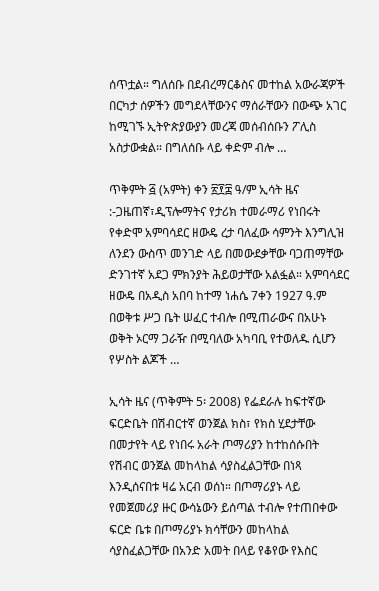ሰጥቷል። ግለሰቡ በደብረማርቆስና መተከል አውራጃዎች በርካታ ሰዎችን መግደላቸውንና ማሰራቸውን በውጭ አገር ከሚገኙ ኢትዮጵያውያን መረጃ መሰብሰቡን ፖሊስ አስታውቋል። በግለሰቡ ላይ ቀድም ብሎ …

ጥቅምት ፭ (አምት) ቀን ፳፻፰ ዓ/ም ኢሳት ዜና :-ጋዜጠኛ፣ዲፕሎማትና የታሪክ ተመራማሪ የነበሩት የቀድሞ አምባሳደር ዘውዴ ረታ ባለፈው ሳምንት እንግሊዝ ለንደን ውስጥ መንገድ ላይ በመውደቃቸው ባጋጠማቸው ድንገተኛ አደጋ ምክንያት ሕይወታቸው አልፏል። አምባሳደር ዘውዴ በአዲስ አበባ ከተማ ነሐሴ 7ቀን 1927 ዓ.ም በወቅቱ ሥጋ ቤት ሠፈር ተብሎ በሚጠራውና በአሁኑ ወቅት ኦርማ ጋራዥ በሚባለው አካባቢ የተወለዱ ሲሆን የሦስት ልጆች …

ኢሳት ዜና (ጥቅምት 5፡ 2008) የፌደራሉ ከፍተኛው ፍርድቤት በሽብርተኛ ወንጀል ክስ፣ የክስ ሂደታቸው በመታየት ላይ የነበሩ አራት ጦማሪያን ከተከሰሱበት የሽብር ወንጀል መከላከል ሳያስፈልጋቸው በነጻ እንዲሰናበቱ ዛሬ አርብ ወሰነ። በጦማሪያኑ ላይ የመጀመሪያ ዙር ውሳኔውን ይሰጣል ተብሎ የተጠበቀው ፍርድ ቤቱ በጦማሪያኑ ክሳቸውን መከላከል ሳያስፈልጋቸው በአንድ አመት በላይ የቆየው የእስር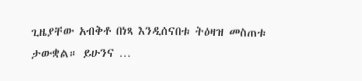ጊዜያቸው አብቅቶ በነጻ እንዲሰናበቱ ትዕዛዝ መስጠቱ ታውቋል። ይሁንና …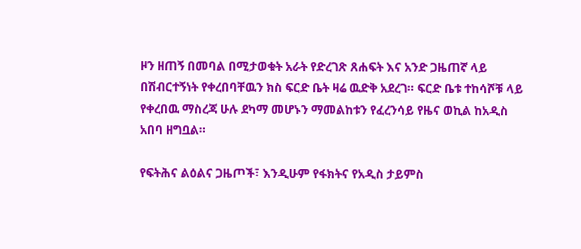ዞን ዘጠኝ በመባል በሚታወቁት አራት የድረገጽ ጸሐፍት እና አንድ ጋዜጠኛ ላይ በሽብርተኝነት የቀረበባቸዉን ክስ ፍርድ ቤት ዛሬ ዉድቅ አደረገ። ፍርድ ቤቱ ተከሳሾቹ ላይ የቀረበዉ ማስረጃ ሁሉ ደካማ መሆኑን ማመልከቱን የፈረንሳይ የዜና ወኪል ከአዲስ አበባ ዘግቧል።

የፍትሕና ልዕልና ጋዜጦች፣ እንዲሁም የፋክትና የአዲስ ታይምስ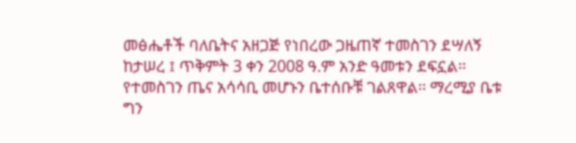መፅሔቶች ባለቤትና አዘጋጅ የነበረው ጋዜጠኛ ተመስገን ደሣለኝ ከታሠረ ፤ ጥቅምት 3 ቀን 2008 ዓ.ም አንድ ዓመቱን ደፍኗል፡፡ የተመስገን ጤና አሳሳቢ መሆኑን ቤተሰቡቹ ገልጸዋል፡፡ ማረሚያ ቤቱ ግን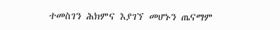ተመስገን ሕክምና እያገኘ መሆኑን ጤናማም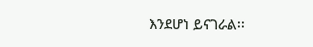እንደሆነ ይናገራል፡፡